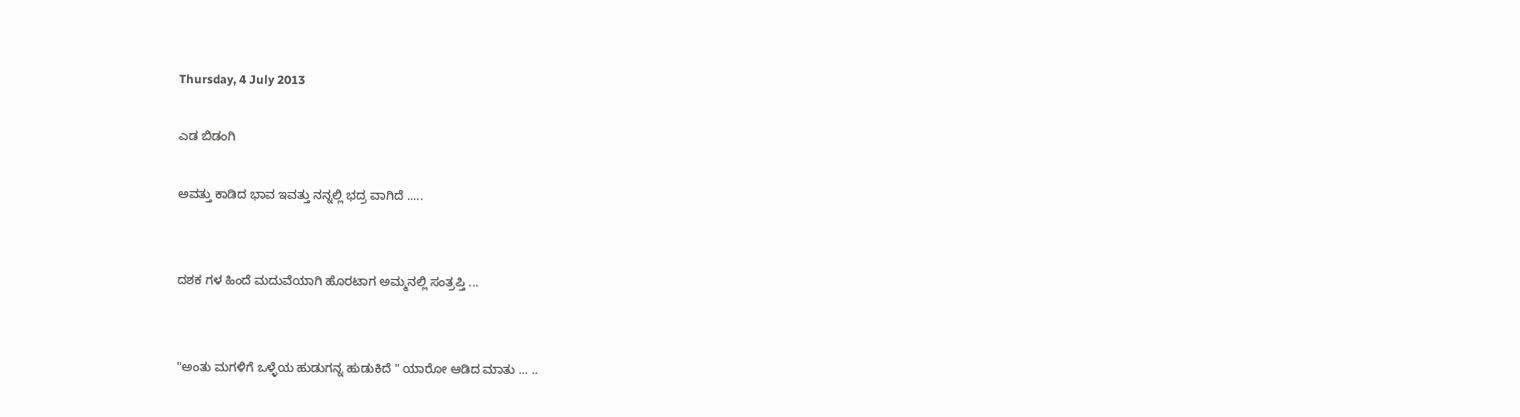Thursday, 4 July 2013

ಎಡ ಬಿಡಂಗಿ

ಅವತ್ತು ಕಾಡಿದ ಭಾವ ಇವತ್ತು ನನ್ನಲ್ಲಿ ಭದ್ರ ವಾಗಿದೆ .....


ದಶಕ ಗಳ ಹಿಂದೆ ಮದುವೆಯಾಗಿ ಹೊರಟಾಗ ಅಮ್ಮನಲ್ಲಿ ಸಂತ್ರಪ್ತಿ ...


"ಅಂತು ಮಗಳಿಗೆ ಒಳ್ಳೆಯ ಹುಡುಗನ್ನ ಹುಡುಕಿದೆ " ಯಾರೋ ಆಡಿದ ಮಾತು ... ..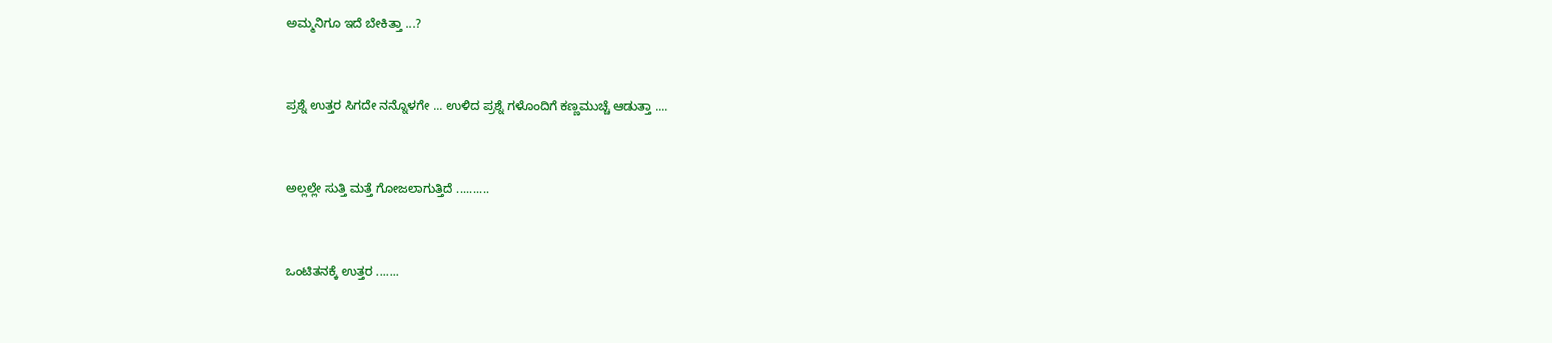ಅಮ್ಮನಿಗೂ ಇದೆ ಬೇಕಿತ್ತಾ ...?


ಪ್ರಶ್ನೆ ಉತ್ತರ ಸಿಗದೇ ನನ್ನೊಳಗೇ ... ಉಳಿದ ಪ್ರಶ್ನೆ ಗಳೊಂದಿಗೆ ಕಣ್ಣಮುಚ್ಚೆ ಆಡುತ್ತಾ ....


ಅಲ್ಲಲ್ಲೇ ಸುತ್ತಿ ಮತ್ತೆ ಗೋಜಲಾಗುತ್ತಿದೆ ..........


ಒಂಟಿತನಕ್ಕೆ ಉತ್ತರ .......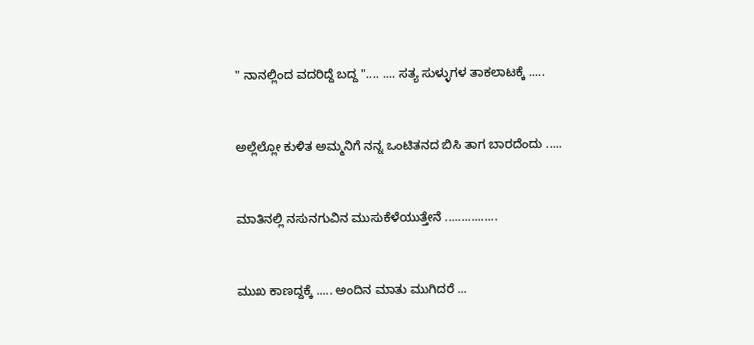" ನಾನಲ್ಲಿಂದ ವದರಿದ್ದೆ ಬದ್ದ ".... .... ಸತ್ಯ ಸುಳ್ಳುಗಳ ತಾಕಲಾಟಕ್ಕೆ .....


ಅಲ್ಲೆಲ್ಲೋ ಕುಳಿತ ಅಮ್ಮನಿಗೆ ನನ್ನ ಒಂಟಿತನದ ಬಿಸಿ ತಾಗ ಬಾರದೆಂದು .....


ಮಾತಿನಲ್ಲಿ ನಸುನಗುವಿನ ಮುಸುಕೆಳೆಯುತ್ತೇನೆ ................


ಮುಖ ಕಾಣದ್ದಕ್ಕೆ ..... ಅಂದಿನ ಮಾತು ಮುಗಿದರೆ ...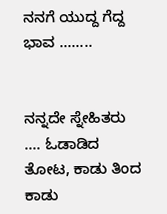ನನಗೆ ಯುದ್ದ ಗೆದ್ದ ಭಾವ ........


ನನ್ನದೇ ಸ್ನೇಹಿತರು .... ಓಡಾಡಿದ ತೋಟ, ಕಾಡು ತಿಂದ ಕಾಡು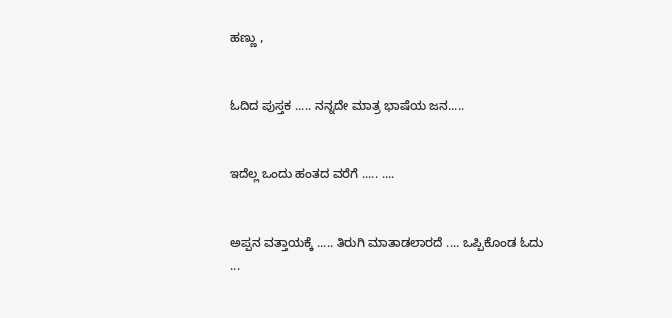ಹಣ್ಣು ,


ಓದಿದ ಪುಸ್ತಕ ..... ನನ್ನದೇ ಮಾತ್ರ ಭಾಷೆಯ ಜನ.....


ಇದೆಲ್ಲ ಒಂದು ಹಂತದ ವರೆಗೆ ..... ....


ಅಪ್ಪನ ವತ್ತಾಯಕ್ಕೆ ..... ತಿರುಗಿ ಮಾತಾಡಲಾರದೆ .... ಒಪ್ಪಿಕೊಂಡ ಓದು ...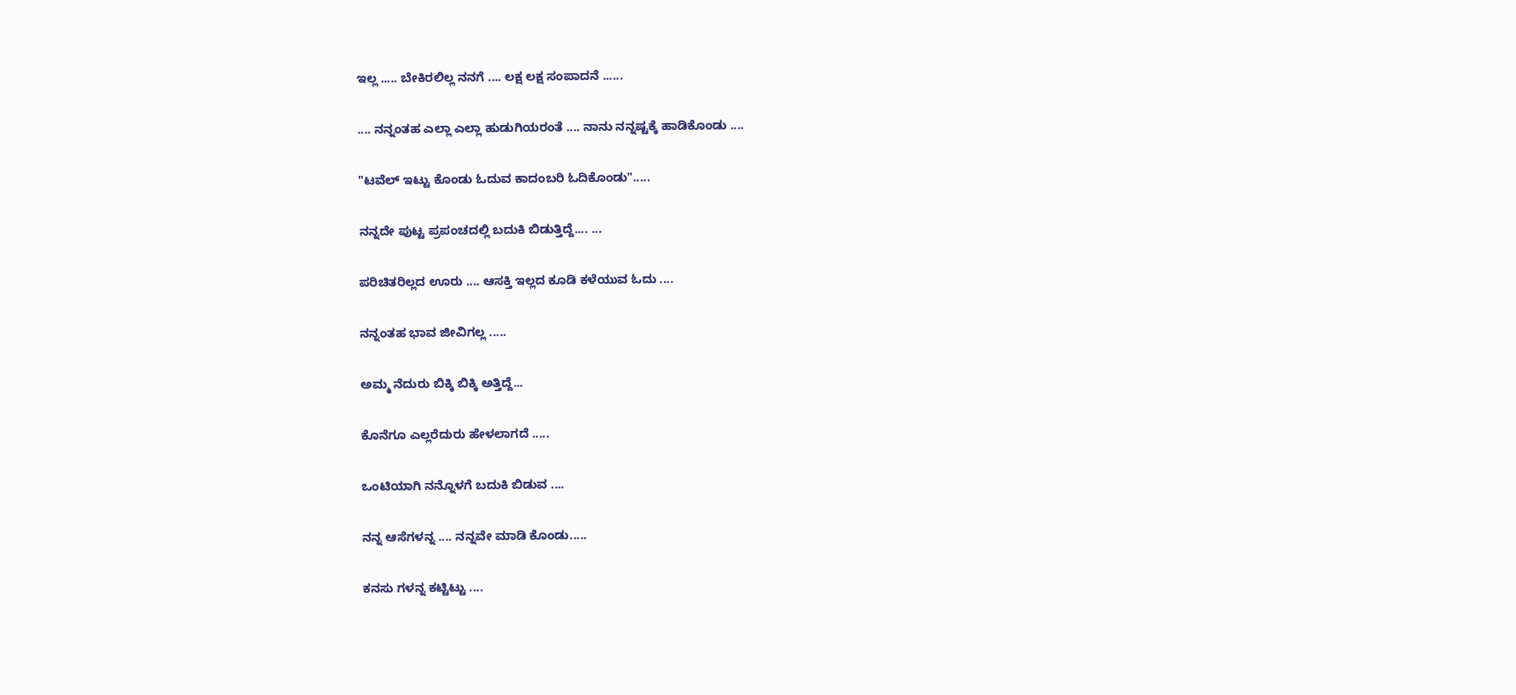ಇಲ್ಲ ..... ಬೇಕಿರಲಿಲ್ಲ ನನಗೆ .... ಲಕ್ಷ ಲಕ್ಷ ಸಂಪಾದನೆ ......


.... ನನ್ನಂತಹ ಎಲ್ಲಾ ಎಲ್ಲಾ ಹುಡುಗಿಯರಂತೆ .... ನಾನು ನನ್ನಷ್ಟಕ್ಕೆ ಹಾಡಿಕೊಂಡು ....


"ಟವೆಲ್ ಇಟ್ಟು ಕೊಂಡು ಓದುವ ಕಾದಂಬರಿ ಓದಿಕೊಂಡು".....


ನನ್ನದೇ ಪುಟ್ಟ ಪ್ರಪಂಚದಲ್ಲಿ ಬದುಕಿ ಬಿಡುತ್ತಿದ್ದೆ.... ...


ಪರಿಚಿತರಿಲ್ಲದ ಊರು .... ಆಸಕ್ತಿ ಇಲ್ಲದ ಕೂಡಿ ಕಳೆಯುವ ಓದು ....


ನನ್ನಂತಹ ಭಾವ ಜೀವಿಗಲ್ಲ .....


ಅಮ್ಮ ನೆದುರು ಬಿಕ್ಕಿ ಬಿಕ್ಕಿ ಅತ್ತಿದ್ದೆ...


ಕೊನೆಗೂ ಎಲ್ಲರೆದುರು ಹೇಳಲಾಗದೆ .....


ಒಂಟಿಯಾಗಿ ನನ್ನೊಳಗೆ ಬದುಕಿ ಬಿಡುವ ....


ನನ್ನ ಆಸೆಗಳನ್ನ .... ನನ್ನವೇ ಮಾಡಿ ಕೊಂಡು.....


ಕನಸು ಗಳನ್ನ ಕಟ್ಟಿಟ್ಟು ....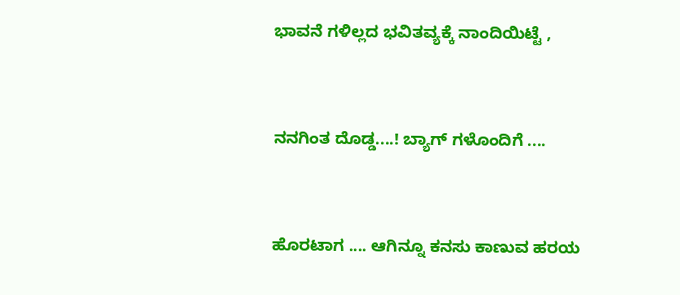ಭಾವನೆ ಗಳಿಲ್ಲದ ಭವಿತವ್ಯಕ್ಕೆ ನಾಂದಿಯಿಟ್ಟೆ ,


ನನಗಿಂತ ದೊಡ್ಡ....! ಬ್ಯಾಗ್ ಗಳೊಂದಿಗೆ ....


ಹೊರಟಾಗ .... ಆಗಿನ್ನೂ ಕನಸು ಕಾಣುವ ಹರಯ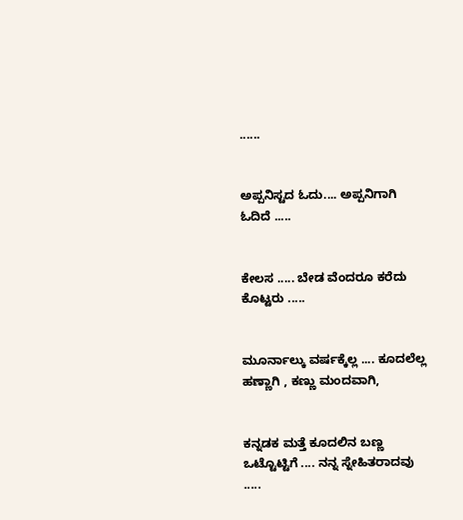......


ಅಪ್ಪನಿಸ್ಟದ ಓದು.... ಅಪ್ಪನಿಗಾಗಿ ಓದಿದೆ .....


ಕೇಲಸ ..... ಬೇಡ ವೆಂದರೂ ಕರೆದು ಕೊಟ್ಟರು .....


ಮೂರ್ನಾಲ್ಕು ವರ್ಷಕ್ಕೆಲ್ಲ .... ಕೂದಲೆಲ್ಲ ಹಣ್ಣಾಗಿ , ಕಣ್ಣು ಮಂದವಾಗಿ,


ಕನ್ನಡಕ ಮತ್ತೆ ಕೂದಲಿನ ಬಣ್ಣ ಒಟ್ಟೊಟ್ಟಿಗೆ .... ನನ್ನ ಸ್ನೇಹಿತರಾದವು .....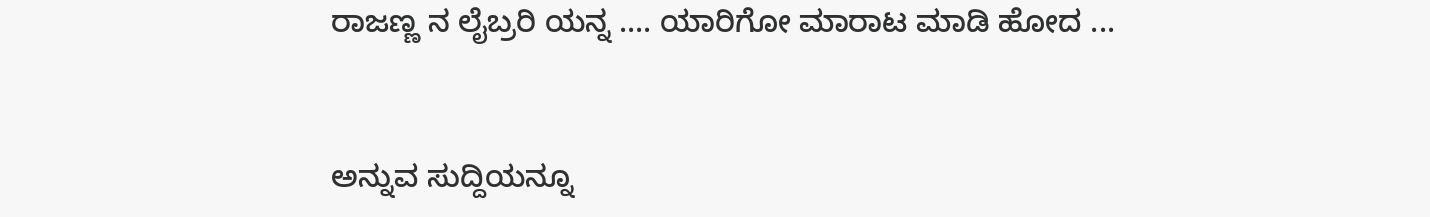ರಾಜಣ್ಣ ನ ಲೈಬ್ರರಿ ಯನ್ನ .... ಯಾರಿಗೋ ಮಾರಾಟ ಮಾಡಿ ಹೋದ ...


ಅನ್ನುವ ಸುದ್ದಿಯನ್ನೂ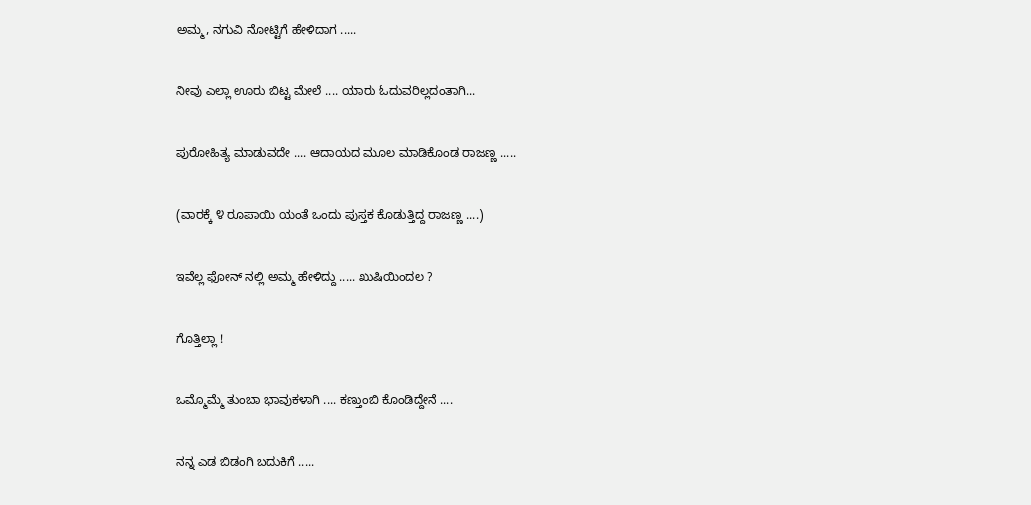ಅಮ್ಮ, ನಗುವಿ ನೋಟ್ಟಿಗೆ ಹೇಳಿದಾಗ .....


ನೀವು ಎಲ್ಲಾ ಊರು ಬಿಟ್ಟ ಮೇಲೆ .... ಯಾರು ಓದುವರಿಲ್ಲದಂತಾಗಿ...


ಪುರೋಹಿತ್ಯ ಮಾಡುವದೇ .... ಆದಾಯದ ಮೂಲ ಮಾಡಿಕೊಂಡ ರಾಜಣ್ಣ .....


(ವಾರಕ್ಕೆ ೪ ರೂಪಾಯಿ ಯಂತೆ ಒಂದು ಪುಸ್ತಕ ಕೊಡುತ್ತಿದ್ದ ರಾಜಣ್ಣ ....)


ಇವೆಲ್ಲ ಫೋನ್ ನಲ್ಲಿ ಅಮ್ಮ ಹೇಳಿದ್ದು ..... ಖುಷಿಯಿಂದಲ ?


ಗೊತ್ತಿಲ್ಲಾ !


ಒಮ್ಮೊಮ್ಮೆ ತುಂಬಾ ಭಾವುಕಳಾಗಿ .... ಕಣ್ತುಂಬಿ ಕೊಂಡಿದ್ದೇನೆ ....


ನನ್ನ ಎಡ ಬಿಡಂಗಿ ಬದುಕಿಗೆ .....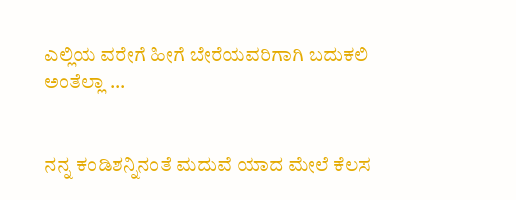ಎಲ್ಲಿಯ ವರೇಗೆ ಹೀಗೆ ಬೇರೆಯವರಿಗಾಗಿ ಬದುಕಲಿ ಅಂತೆಲ್ಲಾ ...


ನನ್ನ ಕಂಡಿಶನ್ನಿನಂತೆ ಮದುವೆ ಯಾದ ಮೇಲೆ ಕೆಲಸ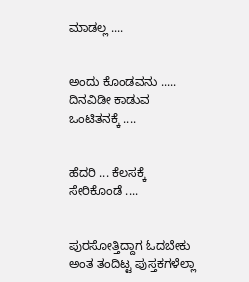ಮಾಡಲ್ಲ ....


ಅಂದು ಕೊಂಡವನು ..... ದಿನವಿಡೀ ಕಾಡುವ ಒಂಟಿತನಕ್ಕೆ ....


ಹೆದರಿ ... ಕೆಲಸಕ್ಕೆ ಸೇರಿಕೊಂಡೆ ....


ಪುರಸೋತ್ತಿದ್ದಾಗ ಓದಬೇಕು ಅಂತ ತಂದಿಟ್ಟ ಪುಸ್ತಕಗಳೆಲ್ಲಾ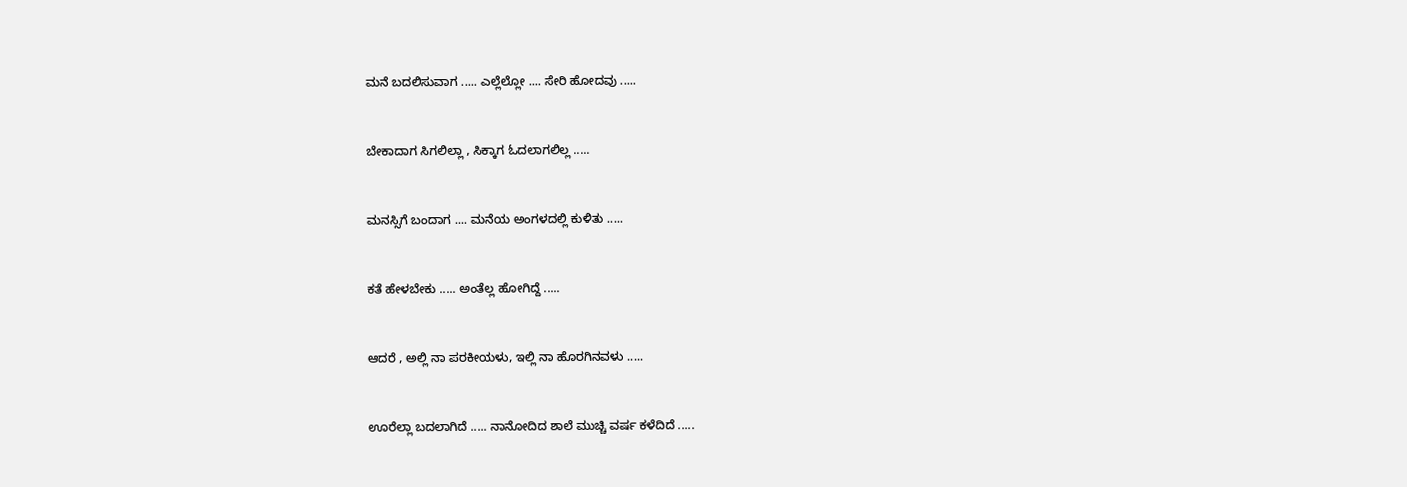ಮನೆ ಬದಲಿಸುವಾಗ ..... ಎಲ್ಲೆಲ್ಲೋ .... ಸೇರಿ ಹೋದವು .....


ಬೇಕಾದಾಗ ಸಿಗಲಿಲ್ಲಾ , ಸಿಕ್ಕಾಗ ಓದಲಾಗಲಿಲ್ಲ .....


ಮನಸ್ಸಿಗೆ ಬಂದಾಗ .... ಮನೆಯ ಅಂಗಳದಲ್ಲಿ ಕುಳಿತು .....


ಕತೆ ಹೇಳಬೇಕು ..... ಅಂತೆಲ್ಲ ಹೋಗಿದ್ದೆ .....


ಆದರೆ , ಅಲ್ಲಿ ನಾ ಪರಕೀಯಳು, ಇಲ್ಲಿ ನಾ ಹೊರಗಿನವಳು .....


ಊರೆಲ್ಲಾ ಬದಲಾಗಿದೆ ..... ನಾನೋದಿದ ಶಾಲೆ ಮುಚ್ಚಿ ವರ್ಷ ಕಳೆದಿದೆ .....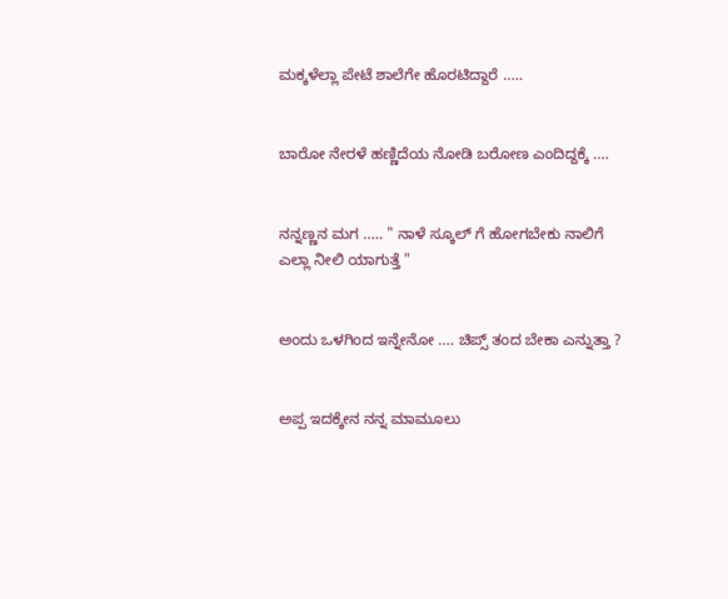ಮಕ್ಕಳೆಲ್ಲಾ ಪೇಟೆ ಶಾಲೆಗೇ ಹೊರಟಿದ್ದಾರೆ .....


ಬಾರೋ ನೇರಳೆ ಹಣ್ಣಿದೆಯ ನೋಡಿ ಬರೋಣ ಎಂದಿದ್ದಕ್ಕೆ ....


ನನ್ನಣ್ಣನ ಮಗ ..... " ನಾಳೆ ಸ್ಕೂಲ್ ಗೆ ಹೋಗಬೇಕು ನಾಲಿಗೆ ಎಲ್ಲಾ ನೀಲಿ ಯಾಗುತ್ತೆ "


ಅಂದು ಒಳಗಿಂದ ಇನ್ನೇನೋ .... ಚಿಪ್ಸ್ ತಂದ ಬೇಕಾ ಎನ್ನುತ್ತಾ ?


ಅಪ್ಪ ಇದಕ್ಕೇನ ನನ್ನ ಮಾಮೂಲು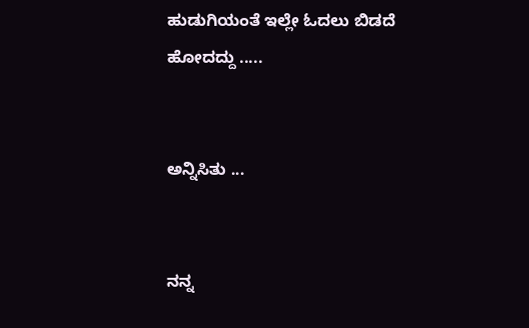ಹುಡುಗಿಯಂತೆ ಇಲ್ಲೇ ಓದಲು ಬಿಡದೆ ಹೋದದ್ದು .....


ಅನ್ನಿಸಿತು ...


ನನ್ನ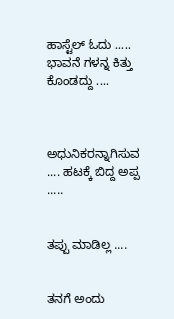ಹಾಸ್ಟೆಲ್ ಓದು ..... ಭಾವನೆ ಗಳನ್ನ ಕಿತ್ತು ಕೊಂಡದ್ದು ....



ಅಧುನಿಕರನ್ನಾಗಿಸುವ .... ಹಟಕ್ಕೆ ಬಿದ್ದ ಅಪ್ಪ .....


ತಪ್ಪು ಮಾಡಿಲ್ಲ ....


ತನಗೆ ಅಂದು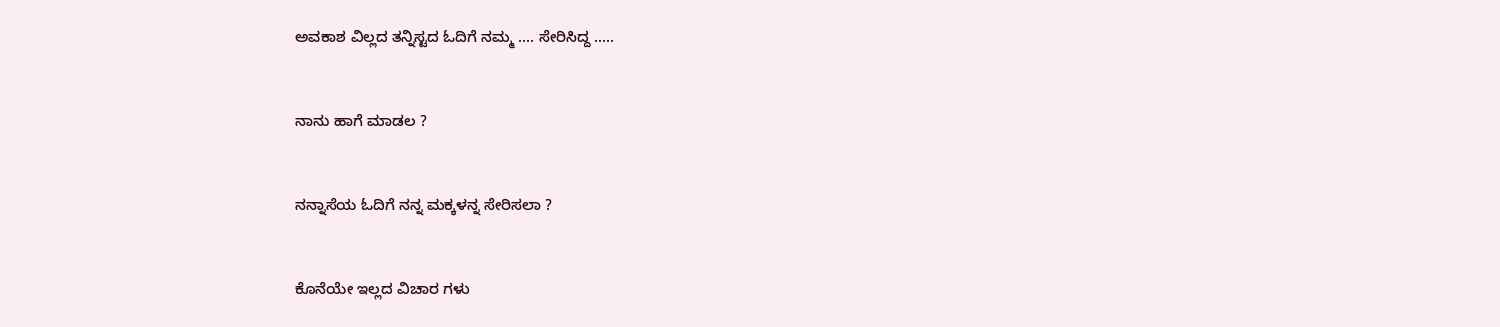ಅವಕಾಶ ವಿಲ್ಲದ ತನ್ನಿಸ್ಟದ ಓದಿಗೆ ನಮ್ಮ .... ಸೇರಿಸಿದ್ದ .....


ನಾನು ಹಾಗೆ ಮಾಡಲ ?


ನನ್ನಾಸೆಯ ಓದಿಗೆ ನನ್ನ ಮಕ್ಕಳನ್ನ ಸೇರಿಸಲಾ ?


ಕೊನೆಯೇ ಇಲ್ಲದ ವಿಚಾರ ಗಳು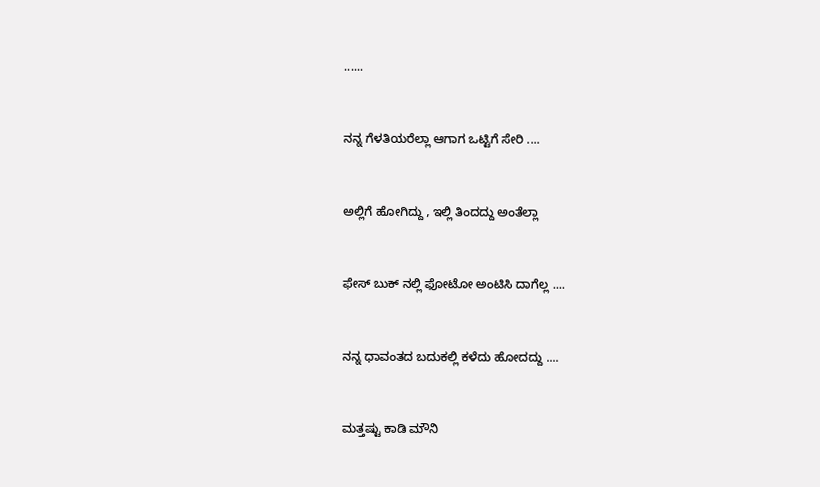......


ನನ್ನ ಗೆಳತಿಯರೆಲ್ಲಾ ಆಗಾಗ ಒಟ್ಟಿಗೆ ಸೇರಿ ....


ಅಲ್ಲಿಗೆ ಹೋಗಿದ್ದು , ಇಲ್ಲಿ ತಿಂದದ್ದು ಅಂತೆಲ್ಲಾ


ಫೇಸ್ ಬುಕ್ ನಲ್ಲಿ ಫೋಟೋ ಅಂಟಿಸಿ ದಾಗೆಲ್ಲ ....


ನನ್ನ ಧಾವಂತದ ಬದುಕಲ್ಲಿ ಕಳೆದು ಹೋದದ್ದು ....


ಮತ್ತಷ್ಟು ಕಾಡಿ ಮೌನಿ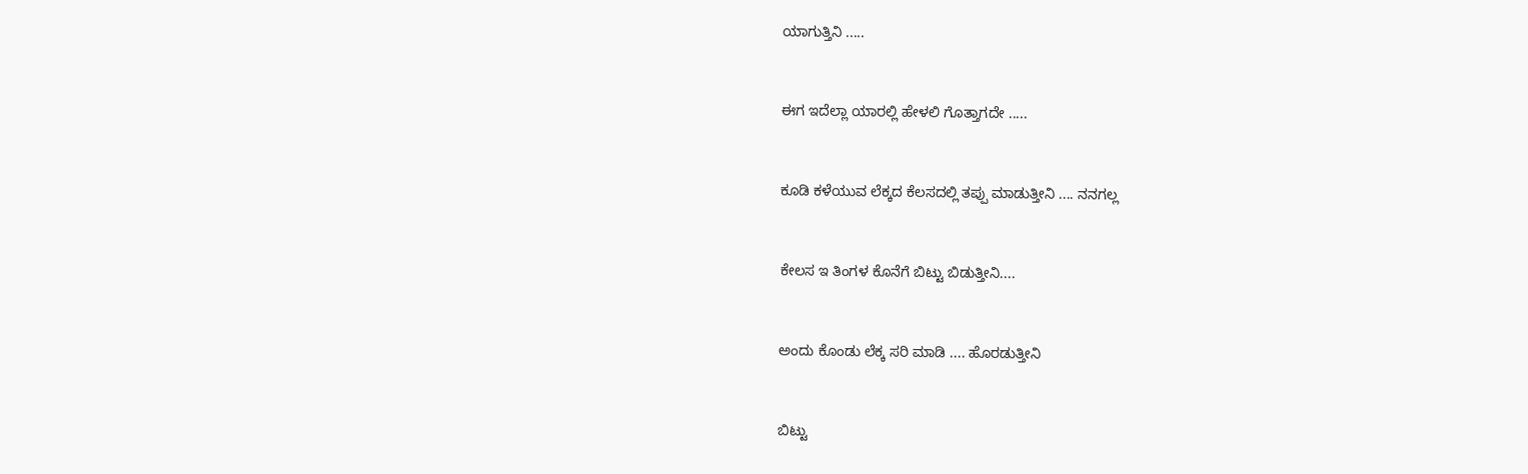ಯಾಗುತ್ತಿನಿ .....


ಈಗ ಇದೆಲ್ಲಾ ಯಾರಲ್ಲಿ ಹೇಳಲಿ ಗೊತ್ತಾಗದೇ .....


ಕೂಡಿ ಕಳೆಯುವ ಲೆಕ್ಕದ ಕೆಲಸದಲ್ಲಿ ತಪ್ಪು ಮಾಡುತ್ತೀನಿ .... ನನಗಲ್ಲ


ಕೇಲಸ ಇ ತಿಂಗಳ ಕೊನೆಗೆ ಬಿಟ್ಟು ಬಿಡುತ್ತೀನಿ....


ಅಂದು ಕೊಂಡು ಲೆಕ್ಕ ಸರಿ ಮಾಡಿ .... ಹೊರಡುತ್ತೀನಿ


ಬಿಟ್ಟು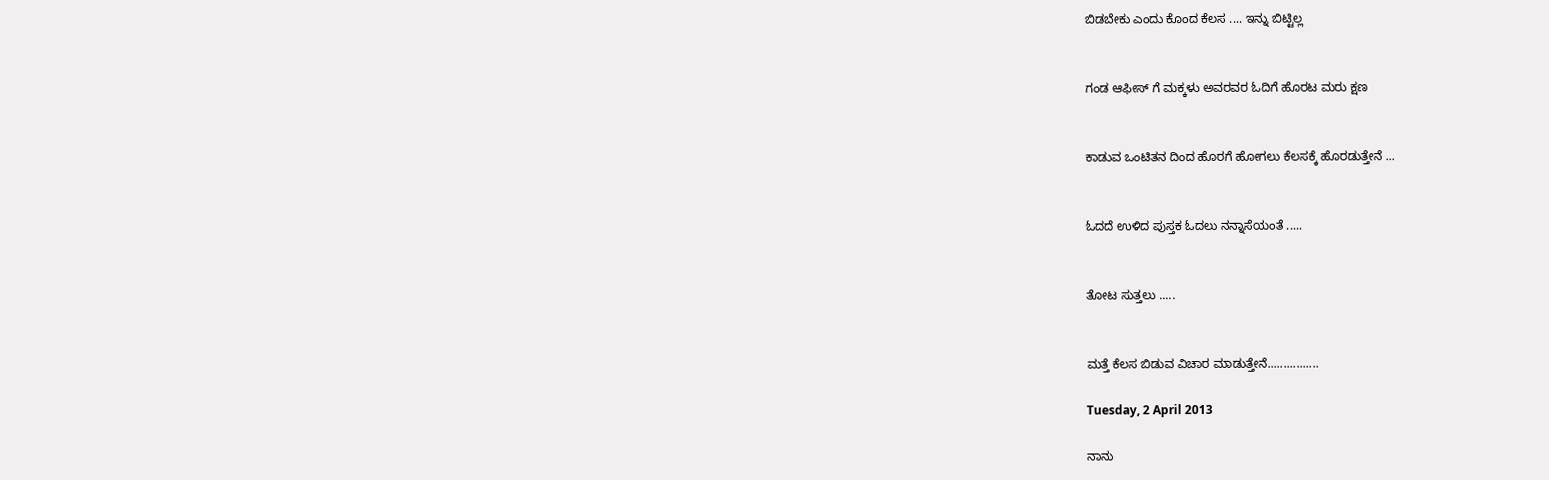ಬಿಡಬೇಕು ಎಂದು ಕೊಂದ ಕೆಲಸ .... ಇನ್ನು ಬಿಟ್ಟಿಲ್ಲ


ಗಂಡ ಆಫೀಸ್ ಗೆ ಮಕ್ಕಳು ಅವರವರ ಓದಿಗೆ ಹೊರಟ ಮರು ಕ್ಷಣ


ಕಾಡುವ ಒಂಟಿತನ ದಿಂದ ಹೊರಗೆ ಹೋಗಲು ಕೆಲಸಕ್ಕೆ ಹೊರಡುತ್ತೇನೆ ...


ಓದದೆ ಉಳಿದ ಪುಸ್ತಕ ಓದಲು ನನ್ನಾಸೆಯಂತೆ .....


ತೋಟ ಸುತ್ತಲು .....


ಮತ್ತೆ ಕೆಲಸ ಬಿಡುವ ವಿಚಾರ ಮಾಡುತ್ತೇನೆ................

Tuesday, 2 April 2013

ನಾನು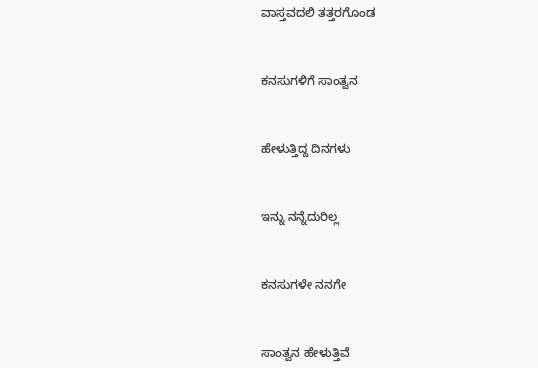ವಾಸ್ತವದಲಿ ತತ್ತರಗೊಂಡ



ಕನಸುಗಳಿಗೆ ಸಾಂತ್ವನ



ಹೇಳುತ್ತಿದ್ದ ದಿನಗಳು



ಇನ್ನು ನನ್ನೆದುರಿಲ್ಲ



ಕನಸುಗಳೇ ನನಗೇ



ಸಾಂತ್ವನ ಹೇಳುತ್ತಿವೆ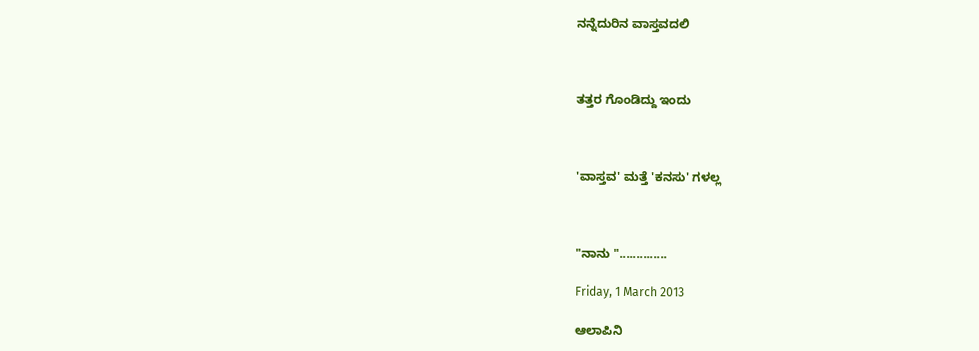ನನ್ನೆದುರಿನ ವಾಸ್ತವದಲಿ



ತತ್ತರ ಗೊಂಡಿದ್ದು ಇಂದು



'ವಾಸ್ತವ' ಮತ್ತೆ 'ಕನಸು' ಗಳಲ್ಲ



"ನಾನು "..............

Friday, 1 March 2013

ಆಲಾಪಿನಿ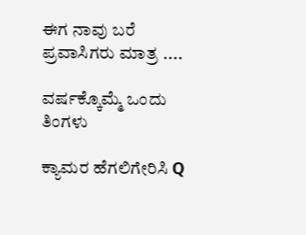ಈಗ ನಾವು ಬರೆ ಪ್ರವಾಸಿಗರು ಮಾತ್ರ ....

ವರ್ಷಕ್ಕೊಮ್ಮೆ ಒಂದು ತಿಂಗಳು

ಕ್ಯಾಮರ ಹೆಗಲಿಗೇರಿಸಿ Q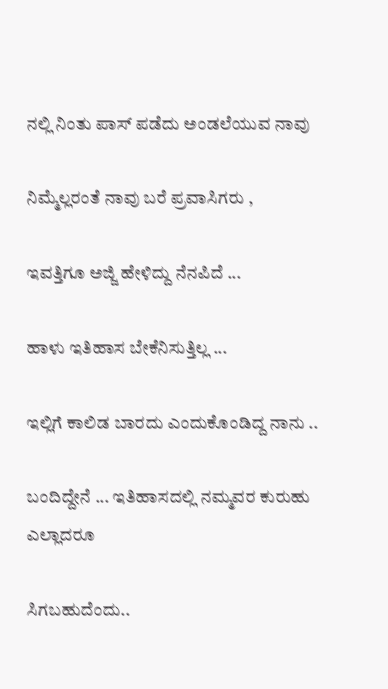ನಲ್ಲಿ ನಿಂತು ಪಾಸ್ ಪಡೆದು ಅಂಡಲೆಯುವ ನಾವು

ನಿಮ್ಮೆಲ್ಲರಂತೆ ನಾವು ಬರೆ ಪ್ರವಾಸಿಗರು ,

ಇವತ್ತಿಗೂ ಅಜ್ಜಿ ಹೇಳಿದ್ದು ನೆನಪಿದೆ ...

ಹಾಳು ಇತಿಹಾಸ ಬೇಕೆನಿಸುತ್ತಿಲ್ಲ ...

ಇಲ್ಲಿಗೆ ಕಾಲಿಡ ಬಾರದು ಎಂದುಕೊಂಡಿದ್ದ ನಾನು ..

ಬಂದಿದ್ದೇನೆ ... ಇತಿಹಾಸದಲ್ಲಿ ನಮ್ಮವರ ಕುರುಹು ಎಲ್ಲಾದರೂ

ಸಿಗಬಹುದೆಂದು..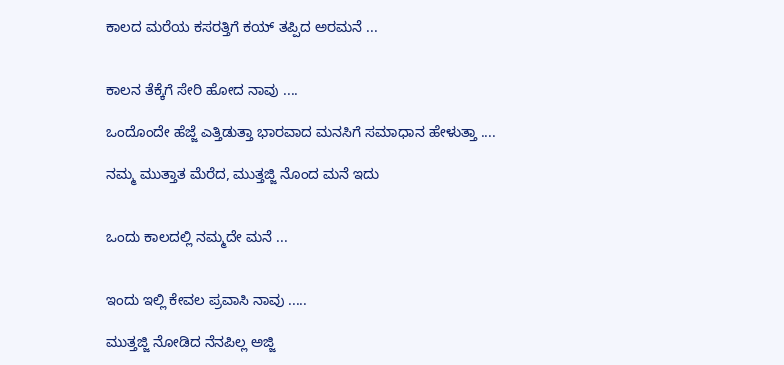ಕಾಲದ ಮರೆಯ ಕಸರತ್ತಿಗೆ ಕಯ್ ತಪ್ಪಿದ ಅರಮನೆ ...


ಕಾಲನ ತೆಕ್ಕೆಗೆ ಸೇರಿ ಹೋದ ನಾವು ....

ಒಂದೊಂದೇ ಹೆಜ್ಜೆ ಎತ್ತಿಡುತ್ತಾ ಭಾರವಾದ ಮನಸಿಗೆ ಸಮಾಧಾನ ಹೇಳುತ್ತಾ ....

ನಮ್ಮ ಮುತ್ತಾತ ಮೆರೆದ, ಮುತ್ತಜ್ಜಿ ನೊಂದ ಮನೆ ಇದು


ಒಂದು ಕಾಲದಲ್ಲಿ ನಮ್ಮದೇ ಮನೆ ...


ಇಂದು ಇಲ್ಲಿ ಕೇವಲ ಪ್ರವಾಸಿ ನಾವು .....

ಮುತ್ತಜ್ಜಿ ನೋಡಿದ ನೆನಪಿಲ್ಲ ಅಜ್ಜಿ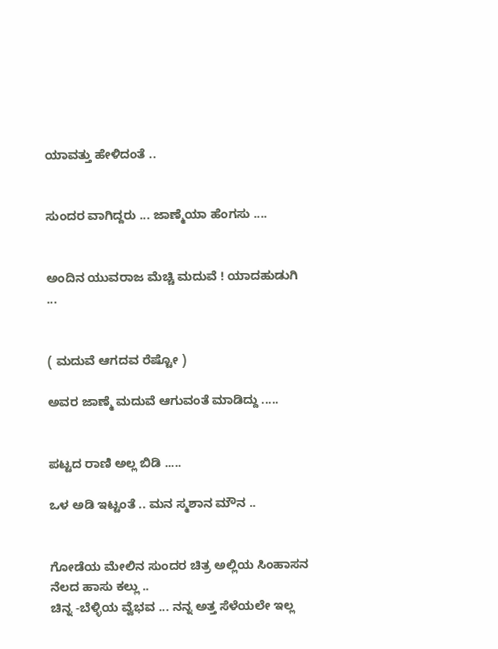ಯಾವತ್ತು ಹೇಳಿದಂತೆ ..


ಸುಂದರ ವಾಗಿದ್ದರು ... ಜಾಣ್ಮೆಯಾ ಹೆಂಗಸು ....


ಅಂದಿನ ಯುವರಾಜ ಮೆಚ್ಚಿ ಮದುವೆ ! ಯಾದಹುಡುಗಿ ...


( ಮದುವೆ ಆಗದವ ರೆಷ್ಟೋ )

ಅವರ ಜಾಣ್ಮೆ ಮದುವೆ ಆಗುವಂತೆ ಮಾಡಿದ್ದು .....


ಪಟ್ಟದ ರಾಣಿ ಅಲ್ಲ ಬಿಡಿ .....

ಒಳ ಅಡಿ ಇಟ್ಟಂತೆ .. ಮನ ಸ್ಮಶಾನ ಮೌನ ..


ಗೋಡೆಯ ಮೇಲಿನ ಸುಂದರ ಚಿತ್ರ ಅಲ್ಲಿಯ ಸಿಂಹಾಸನ ನೆಲದ ಹಾಸು ಕಲ್ಲು ..
ಚಿನ್ನ -ಬೆಳ್ಳಿಯ ವ್ವೆಭವ ... ನನ್ನ ಅತ್ತ ಸೆಳೆಯಲೇ ಇಲ್ಲ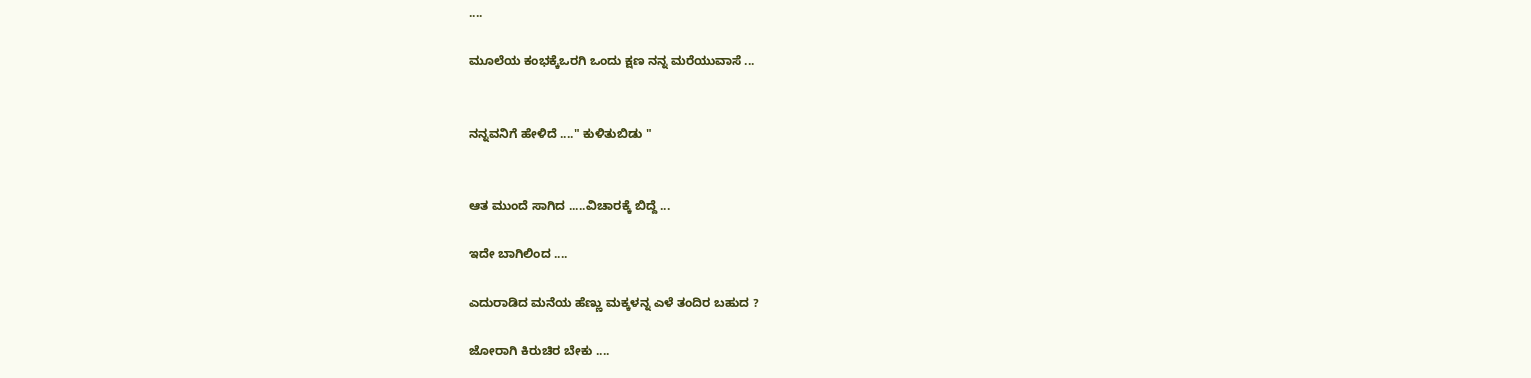....

ಮೂಲೆಯ ಕಂಭಕ್ಕೆಒರಗಿ ಒಂದು ಕ್ಷಣ ನನ್ನ ಮರೆಯುವಾಸೆ ...


ನನ್ನವನಿಗೆ ಹೇಳಿದೆ ...." ಕುಳಿತುಬಿಡು "


ಆತ ಮುಂದೆ ಸಾಗಿದ .....ವಿಚಾರಕ್ಕೆ ಬಿದ್ದೆ ...

ಇದೇ ಬಾಗಿಲಿಂದ ....

ಎದುರಾಡಿದ ಮನೆಯ ಹೆಣ್ಣು ಮಕ್ಕಳನ್ನ ಎಳೆ ತಂದಿರ ಬಹುದ ?

ಜೋರಾಗಿ ಕಿರುಚಿರ ಬೇಕು ....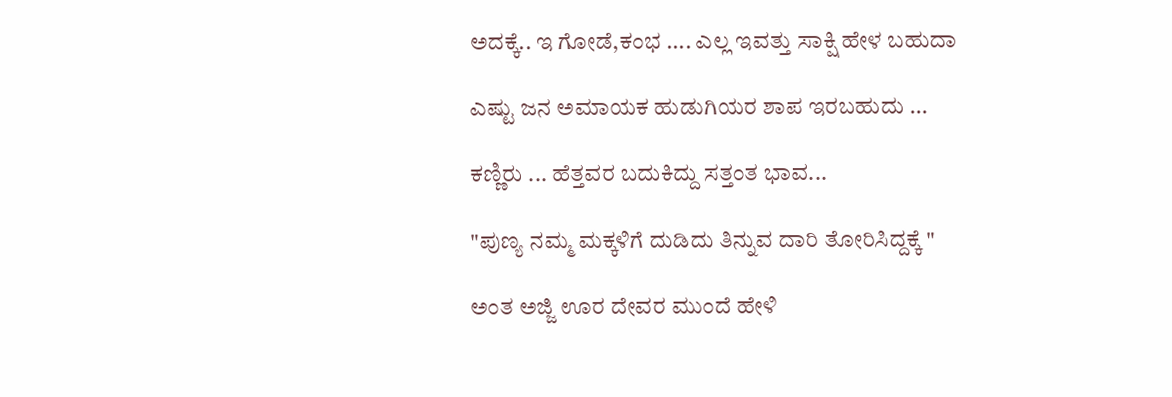ಅದಕ್ಕೆ.. ಇ ಗೋಡೆ,ಕಂಭ .... ಎಲ್ಲ ಇವತ್ತು ಸಾಕ್ಷಿ ಹೇಳ ಬಹುದಾ

ಎಷ್ಟು ಜನ ಅಮಾಯಕ ಹುಡುಗಿಯರ ಶಾಪ ಇರಬಹುದು ...

ಕಣ್ಣಿರು ... ಹೆತ್ತವರ ಬದುಕಿದ್ದು ಸತ್ತಂತ ಭಾವ...

"ಪುಣ್ಯ ನಮ್ಮ ಮಕ್ಕಳಿಗೆ ದುಡಿದು ತಿನ್ನುವ ದಾರಿ ತೋರಿಸಿದ್ದಕ್ಕೆ "

ಅಂತ ಅಜ್ಜಿ ಊರ ದೇವರ ಮುಂದೆ ಹೇಳಿ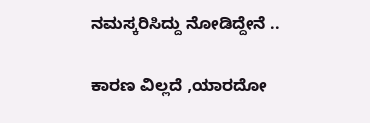ನಮಸ್ಕರಿಸಿದ್ದು ನೋಡಿದ್ದೇನೆ ..

ಕಾರಣ ವಿಲ್ಲದೆ ,ಯಾರದೋ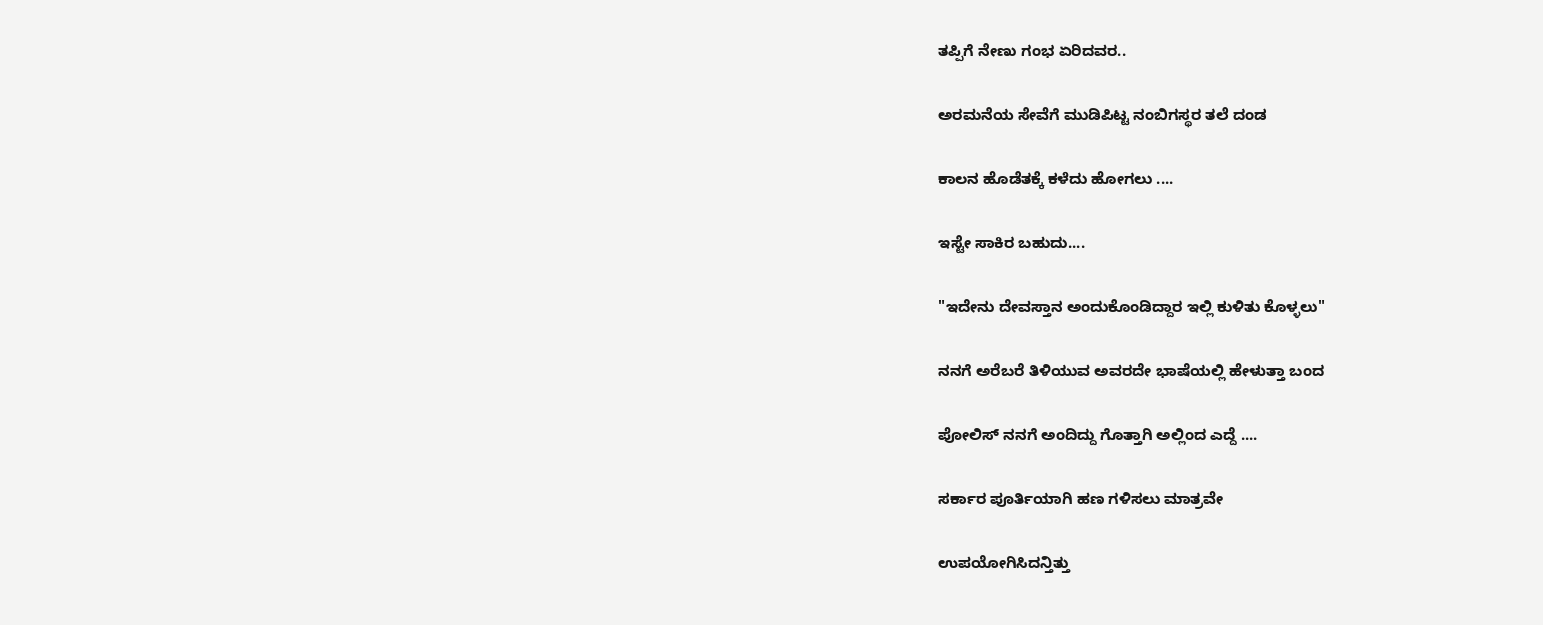ತಪ್ಪಿಗೆ ನೇಣು ಗಂಭ ಏರಿದವರ..

ಅರಮನೆಯ ಸೇವೆಗೆ ಮುಡಿಪಿಟ್ಟ ನಂಬಿಗಸ್ಥರ ತಲೆ ದಂಡ

ಕಾಲನ ಹೊಡೆತಕ್ಕೆ ಕಳೆದು ಹೋಗಲು ....

ಇಸ್ಟೇ ಸಾಕಿರ ಬಹುದು....

"ಇದೇನು ದೇವಸ್ತಾನ ಅಂದುಕೊಂಡಿದ್ದಾರ ಇಲ್ಲಿ ಕುಳಿತು ಕೊಳ್ಳಲು"

ನನಗೆ ಅರೆಬರೆ ತಿಳಿಯುವ ಅವರದೇ ಭಾಷೆಯಲ್ಲಿ ಹೇಳುತ್ತಾ ಬಂದ

ಪೋಲಿಸ್ ನನಗೆ ಅಂದಿದ್ದು ಗೊತ್ತಾಗಿ ಅಲ್ಲಿಂದ ಎದ್ದೆ ....

ಸರ್ಕಾರ ಪೂರ್ತಿಯಾಗಿ ಹಣ ಗಳಿಸಲು ಮಾತ್ರವೇ

ಉಪಯೋಗಿಸಿದನ್ತಿತ್ತು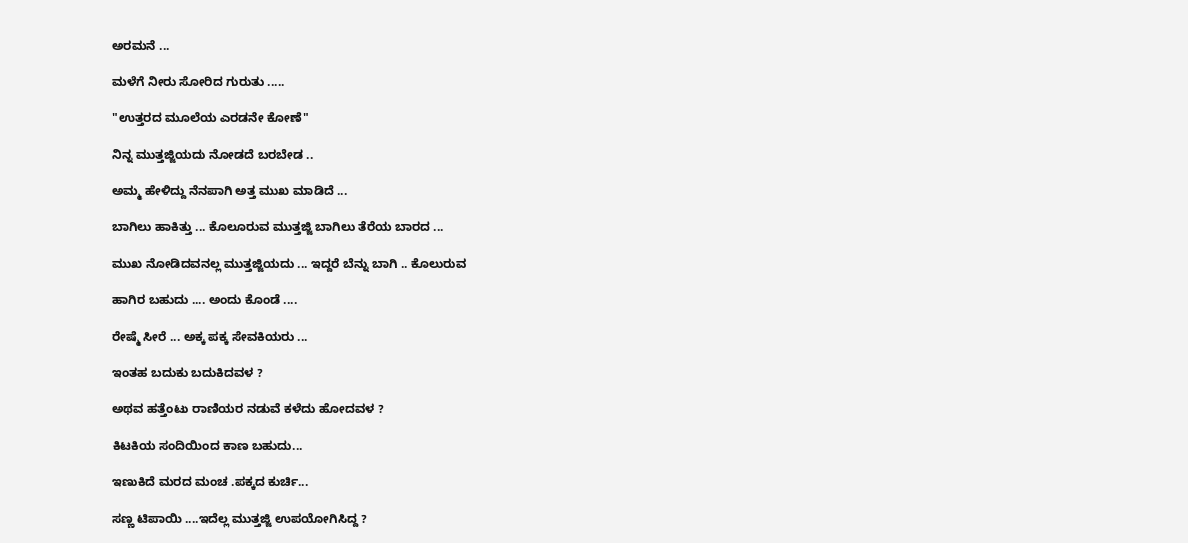ಅರಮನೆ ...

ಮಳೆಗೆ ನೀರು ಸೋರಿದ ಗುರುತು .....

"ಉತ್ತರದ ಮೂಲೆಯ ಎರಡನೇ ಕೋಣೆ"

ನಿನ್ನ ಮುತ್ತಜ್ಜಿಯದು ನೋಡದೆ ಬರಬೇಡ ..

ಅಮ್ಮ ಹೇಳಿದ್ದು ನೆನಪಾಗಿ ಅತ್ತ ಮುಖ ಮಾಡಿದೆ ...

ಬಾಗಿಲು ಹಾಕಿತ್ತು ... ಕೊಲೂರುವ ಮುತ್ತಜ್ಜಿ ಬಾಗಿಲು ತೆರೆಯ ಬಾರದ ...

ಮುಖ ನೋಡಿದವನಲ್ಲ ಮುತ್ತಜ್ಜಿಯದು ... ಇದ್ದರೆ ಬೆನ್ನು ಬಾಗಿ .. ಕೊಲುರುವ

ಹಾಗಿರ ಬಹುದು .... ಅಂದು ಕೊಂಡೆ ....

ರೇಷ್ಮೆ ಸೀರೆ ... ಅಕ್ಕ ಪಕ್ಕ ಸೇವಕಿಯರು ...

ಇಂತಹ ಬದುಕು ಬದುಕಿದವಳ ?

ಅಥವ ಹತ್ತೆಂಟು ರಾಣಿಯರ ನಡುವೆ ಕಳೆದು ಹೋದವಳ ?

ಕಿಟಕಿಯ ಸಂದಿಯಿಂದ ಕಾಣ ಬಹುದು...

ಇಣುಕಿದೆ ಮರದ ಮಂಚ .ಪಕ್ಕದ ಕುರ್ಚಿ...

ಸಣ್ಣ ಟಿಪಾಯಿ ....ಇದೆಲ್ಲ ಮುತ್ತಜ್ಜಿ ಉಪಯೋಗಿಸಿದ್ದ ?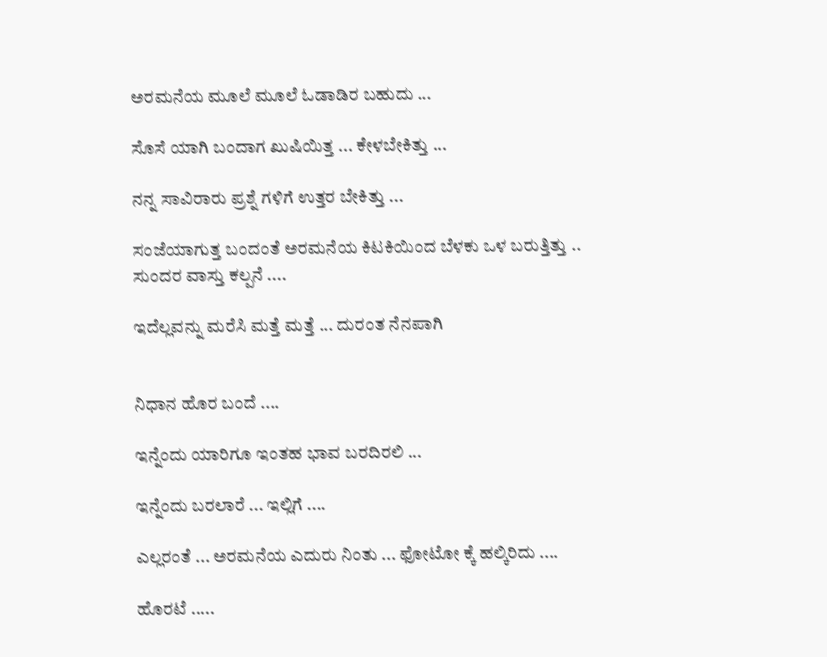ಅರಮನೆಯ ಮೂಲೆ ಮೂಲೆ ಓಡಾಡಿರ ಬಹುದು ...

ಸೊಸೆ ಯಾಗಿ ಬಂದಾಗ ಖುಷಿಯಿತ್ತ ... ಕೇಳಬೇಕಿತ್ತು ...

ನನ್ನ ಸಾವಿರಾರು ಪ್ರಶ್ನೆ ಗಳಿಗೆ ಉತ್ತರ ಬೇಕಿತ್ತು ...

ಸಂಜೆಯಾಗುತ್ತ ಬಂದಂತೆ ಅರಮನೆಯ ಕಿಟಕಿಯಿಂದ ಬೆಳಕು ಒಳ ಬರುತ್ತಿತ್ತು ..
ಸುಂದರ ವಾಸ್ತು ಕಲ್ಪನೆ ....

ಇದೆಲ್ಲವನ್ನು ಮರೆಸಿ ಮತ್ತೆ ಮತ್ತೆ ... ದುರಂತ ನೆನಪಾಗಿ


ನಿಧಾನ ಹೊರ ಬಂದೆ ....

ಇನ್ನೆಂದು ಯಾರಿಗೂ ಇಂತಹ ಭಾವ ಬರದಿರಲಿ ...

ಇನ್ನೆಂದು ಬರಲಾರೆ ... ಇಲ್ಲಿಗೆ ....

ಎಲ್ಲರಂತೆ ... ಅರಮನೆಯ ಎದುರು ನಿಂತು ... ಫೋಟೋ ಕ್ಕೆ ಹಲ್ಕಿರಿದು ....

ಹೊರಟೆ .....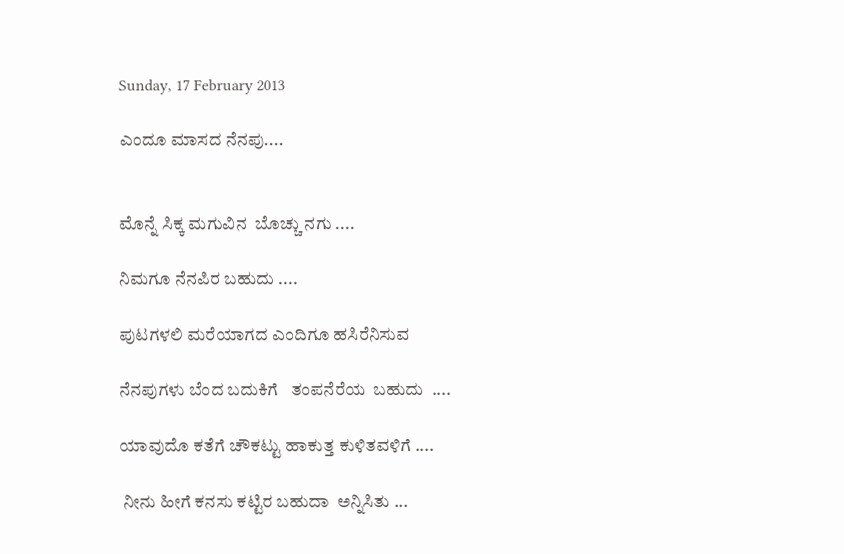Sunday, 17 February 2013

ಎಂದೂ ಮಾಸದ ನೆನಪು....


ಮೊನ್ನೆ ಸಿಕ್ಕ ಮಗುವಿನ  ಬೊಚ್ಚು ನಗು ....

ನಿಮಗೂ ನೆನಪಿರ ಬಹುದು ....

ಪುಟಗಳಲಿ ಮರೆಯಾಗದ ಎಂದಿಗೂ ಹಸಿರೆನಿಸುವ

ನೆನಪುಗಳು ಬೆಂದ ಬದುಕಿಗೆ   ತಂಪನೆರೆಯ  ಬಹುದು  ....

ಯಾವುದೊ ಕತೆಗೆ ಚೌಕಟ್ಟು ಹಾಕುತ್ತ ಕುಳಿತವಳಿಗೆ ....

 ನೀನು ಹೀಗೆ ಕನಸು ಕಟ್ಟಿರ ಬಹುದಾ  ಅನ್ನಿಸಿತು ...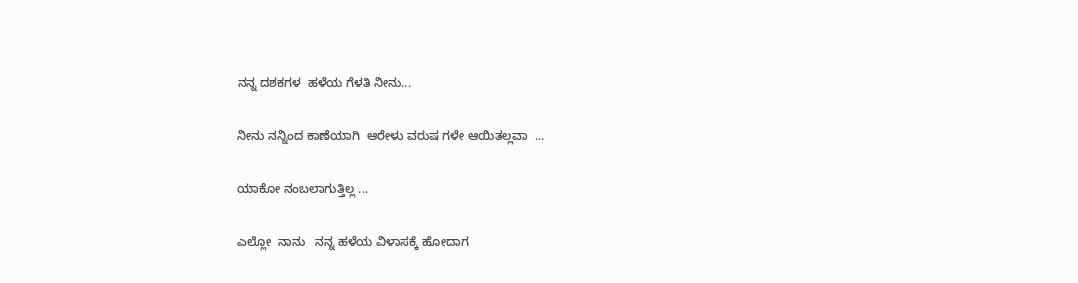ನನ್ನ ದಶಕಗಳ  ಹಳೆಯ ಗೆಳತಿ ನೀನು...

ನೀನು ನನ್ನಿಂದ ಕಾಣೆಯಾಗಿ  ಆರೇಳು ವರುಷ ಗಳೇ ಆಯಿತಲ್ಲವಾ  ...

ಯಾಕೋ ನಂಬಲಾಗುತ್ತಿಲ್ಲ ...

ಎಲ್ಲೋ  ನಾನು   ನನ್ನ ಹಳೆಯ ವಿಳಾಸಕ್ಕೆ ಹೋದಾಗ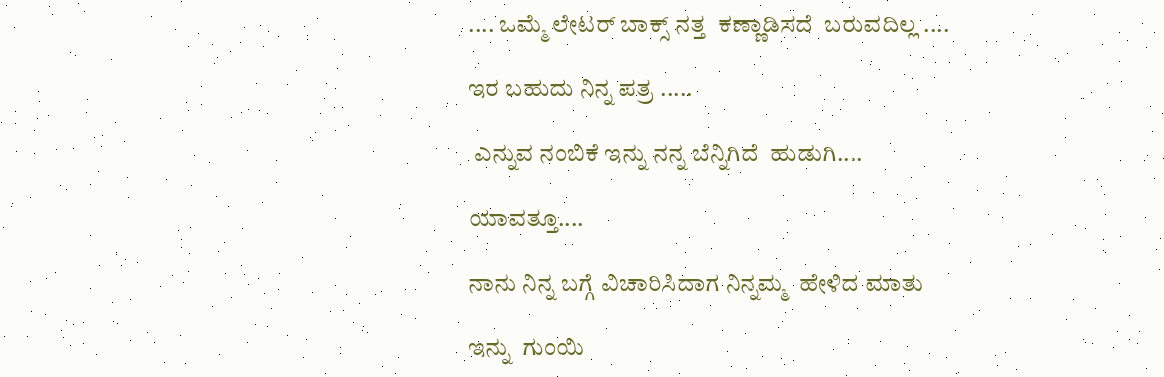.... ಒಮ್ಮೆ ಲೇಟರ್ ಬಾಕ್ಸ್ ನತ್ತ  ಕಣ್ಣಾಡಿಸದೆ  ಬರುವದಿಲ್ಲ ....

ಇರ ಬಹುದು ನಿನ್ನ ಪತ್ರ .....

 ಎನ್ನುವ ನಂಬಿಕೆ ಇನ್ನು ನನ್ನ ಬೆನ್ನಿಗಿದೆ  ಹುಡುಗಿ....

ಯಾವತ್ತೂ....

ನಾನು ನಿನ್ನ ಬಗ್ಗೆ ವಿಚಾರಿಸಿದಾಗ ನಿನ್ನಮ್ಮ  ಹೇಳಿದ ಮಾತು

ಇನ್ನು  ಗುಂಯಿ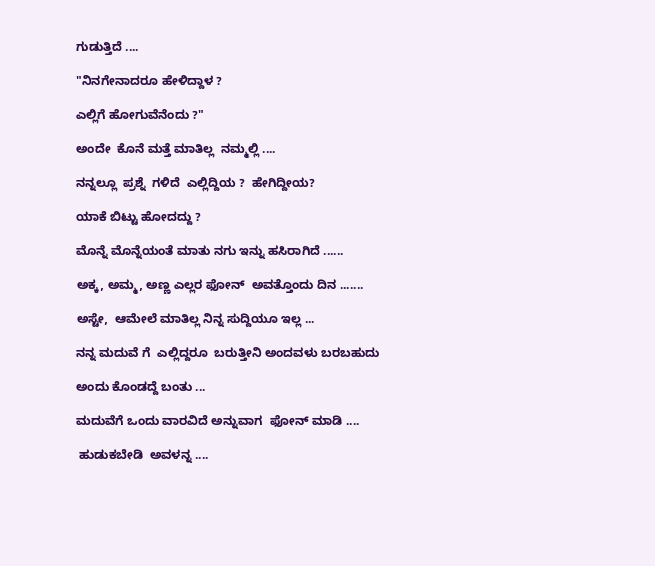ಗುಡುತ್ತಿದೆ ....

"ನಿನಗೇನಾದರೂ ಹೇಳಿದ್ದಾಳ ?

ಎಲ್ಲಿಗೆ ಹೋಗುವೆನೆಂದು ?"

ಅಂದೇ  ಕೊನೆ ಮತ್ತೆ ಮಾತಿಲ್ಲ  ನಮ್ಮಲ್ಲಿ ....

ನನ್ನಲ್ಲೂ  ಪ್ರಶ್ನೆ  ಗಳಿದೆ  ಎಲ್ಲಿದ್ದಿಯ ?  ಹೇಗಿದ್ದೀಯ?

ಯಾಕೆ ಬಿಟ್ಟು ಹೋದದ್ದು ?

ಮೊನ್ನೆ ಮೊನ್ನೆಯಂತೆ ಮಾತು ನಗು ಇನ್ನು ಹಸಿರಾಗಿದೆ ......

ಅಕ್ಕ, ಅಮ್ಮ, ಅಣ್ಣ ಎಲ್ಲರ ಫೋನ್  ಅವತ್ತೊಂದು ದಿನ .......

ಅಸ್ಟೇ,  ಆಮೇಲೆ ಮಾತಿಲ್ಲ ನಿನ್ನ ಸುದ್ದಿಯೂ ಇಲ್ಲ ...

ನನ್ನ ಮದುವೆ ಗೆ  ಎಲ್ಲಿದ್ದರೂ  ಬರುತ್ತೀನಿ ಅಂದವಳು ಬರಬಹುದು

ಅಂದು ಕೊಂಡದ್ದೆ ಬಂತು ...

ಮದುವೆಗೆ ಒಂದು ವಾರವಿದೆ ಅನ್ನುವಾಗ  ಫೋನ್ ಮಾಡಿ ....

 ಹುಡುಕಬೇಡಿ  ಅವಳನ್ನ ....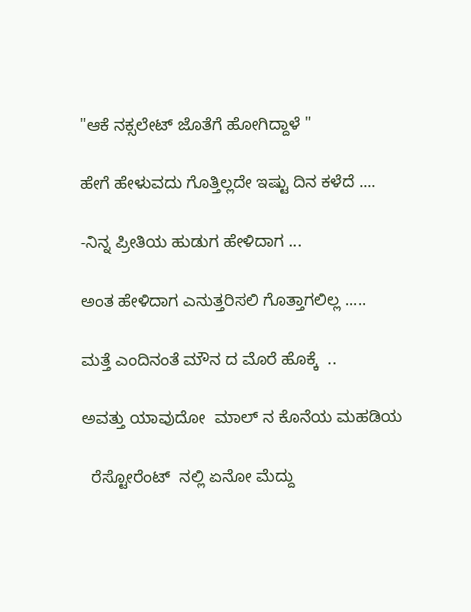"ಆಕೆ ನಕ್ಸಲೇಟ್ ಜೊತೆಗೆ ಹೋಗಿದ್ದಾಳೆ "

ಹೇಗೆ ಹೇಳುವದು ಗೊತ್ತಿಲ್ಲದೇ ಇಷ್ಟು ದಿನ ಕಳೆದೆ ....

-ನಿನ್ನ ಪ್ರೀತಿಯ ಹುಡುಗ ಹೇಳಿದಾಗ ...

ಅಂತ ಹೇಳಿದಾಗ ಎನುತ್ತರಿಸಲಿ ಗೊತ್ತಾಗಲಿಲ್ಲ .....

ಮತ್ತೆ ಎಂದಿನಂತೆ ಮೌನ ದ ಮೊರೆ ಹೊಕ್ಕೆ  ..

ಅವತ್ತು ಯಾವುದೋ  ಮಾಲ್ ನ ಕೊನೆಯ ಮಹಡಿಯ

  ರೆಸ್ಟೋರೆಂಟ್  ನಲ್ಲಿ ಏನೋ ಮೆದ್ದು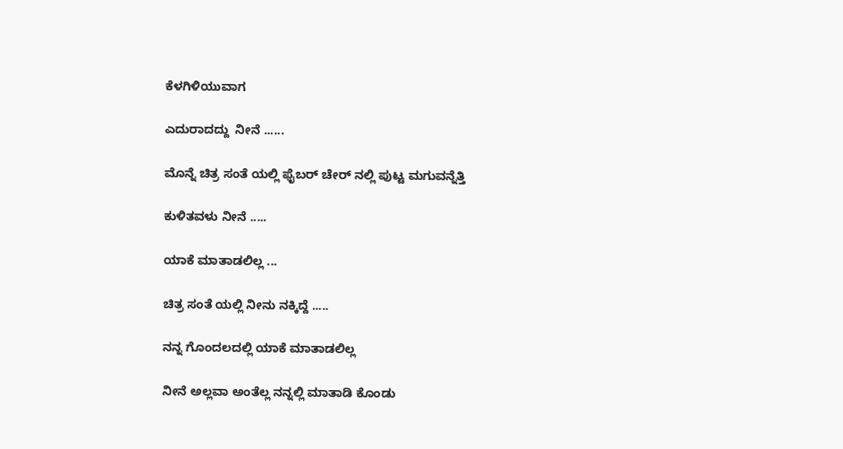ಕೆಳಗಿಳಿಯುವಾಗ

ಎದುರಾದದ್ದು  ನೀನೆ ......

ಮೊನ್ನೆ ಚಿತ್ರ ಸಂತೆ ಯಲ್ಲಿ ಫೈಬರ್ ಚೇರ್ ನಲ್ಲಿ ಪುಟ್ಟ ಮಗುವನ್ನೆತ್ತಿ

ಕುಳಿತವಳು ನೀನೆ .....

ಯಾಕೆ ಮಾತಾಡಲಿಲ್ಲ ...

ಚಿತ್ರ ಸಂತೆ ಯಲ್ಲಿ ನೀನು ನಕ್ಕಿದ್ದೆ .....

ನನ್ನ ಗೊಂದಲದಲ್ಲಿ ಯಾಕೆ ಮಾತಾಡಲಿಲ್ಲ

ನೀನೆ ಅಲ್ಲವಾ ಅಂತೆಲ್ಲ ನನ್ನಲ್ಲಿ ಮಾತಾಡಿ ಕೊಂಡು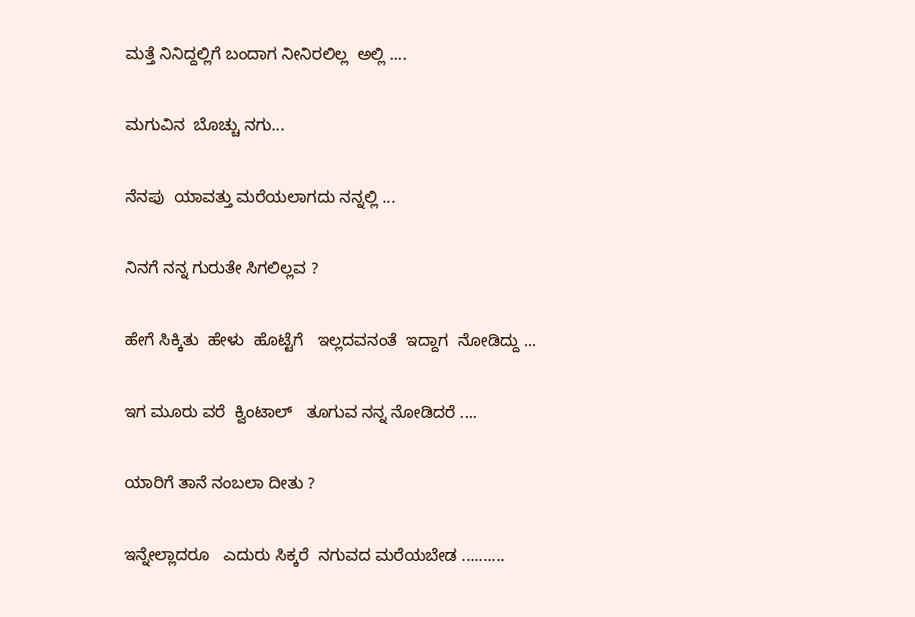ಮತ್ತೆ ನಿನಿದ್ದಲ್ಲಿಗೆ ಬಂದಾಗ ನೀನಿರಲಿಲ್ಲ  ಅಲ್ಲಿ ....

ಮಗುವಿನ  ಬೊಚ್ಚು ನಗು...

ನೆನಪು  ಯಾವತ್ತು ಮರೆಯಲಾಗದು ನನ್ನಲ್ಲಿ ...

ನಿನಗೆ ನನ್ನ ಗುರುತೇ ಸಿಗಲಿಲ್ಲವ ?

ಹೇಗೆ ಸಿಕ್ಕಿತು  ಹೇಳು  ಹೊಟ್ಟೆಗೆ   ಇಲ್ಲದವನಂತೆ  ಇದ್ದಾಗ  ನೋಡಿದ್ದು ...

ಇಗ ಮೂರು ವರೆ  ಕ್ವಿಂಟಾಲ್   ತೂಗುವ ನನ್ನ ನೋಡಿದರೆ ....

ಯಾರಿಗೆ ತಾನೆ ನಂಬಲಾ ದೀತು ?

ಇನ್ನೇಲ್ಲಾದರೂ   ಎದುರು ಸಿಕ್ಕರೆ  ನಗುವದ ಮರೆಯಬೇಡ ..........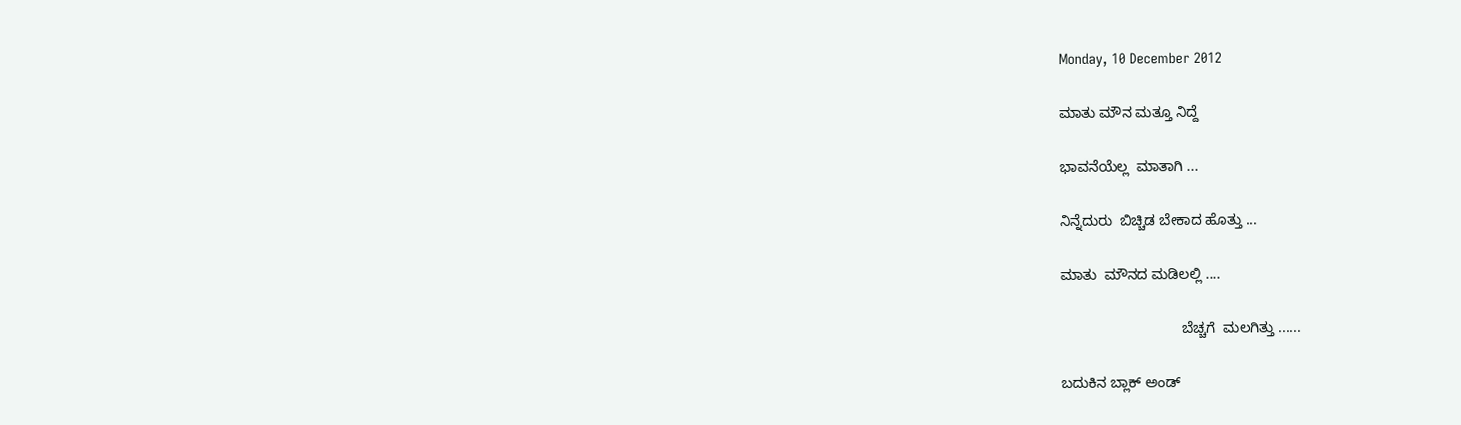Monday, 10 December 2012

ಮಾತು ಮೌನ ಮತ್ತೂ ನಿದ್ದೆ

ಭಾವನೆಯೆಲ್ಲ  ಮಾತಾಗಿ ...

ನಿನ್ನೆದುರು  ಬಿಚ್ಚಿಡ ಬೇಕಾದ ಹೊತ್ತು ...

ಮಾತು  ಮೌನದ ಮಡಿಲಲ್ಲಿ ....

                              ಬೆಚ್ಚಗೆ  ಮಲಗಿತ್ತು ......

ಬದುಕಿನ ಬ್ಲಾಕ್ ಅಂಡ್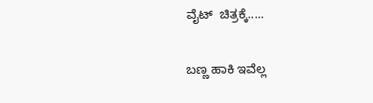ವೈಟ್  ಚಿತ್ರಕ್ಕೆ.....

ಬಣ್ಣ ಹಾಕಿ ಇವೆಲ್ಲ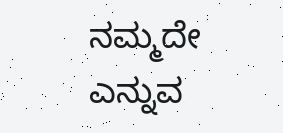ನಮ್ಮದೇ ಎನ್ನುವ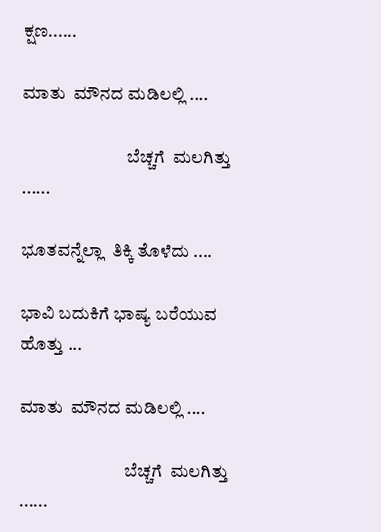ಕ್ಷಣ......

ಮಾತು  ಮೌನದ ಮಡಿಲಲ್ಲಿ ....

                              ಬೆಚ್ಚಗೆ  ಮಲಗಿತ್ತು ......

ಭೂತವನ್ನೆಲ್ಲಾ  ತಿಕ್ಕಿ ತೊಳೆದು ....

ಭಾವಿ ಬದುಕಿಗೆ ಭಾಷ್ಯ ಬರೆಯುವ  ಹೊತ್ತು ...

ಮಾತು  ಮೌನದ ಮಡಿಲಲ್ಲಿ ....

                              ಬೆಚ್ಚಗೆ  ಮಲಗಿತ್ತು ......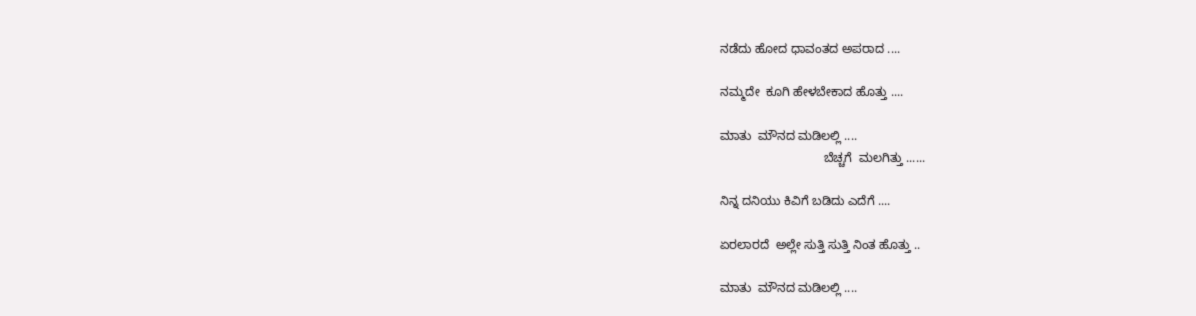ನಡೆದು ಹೋದ ಧಾವಂತದ ಅಪರಾದ ....

ನಮ್ಮದೇ  ಕೂಗಿ ಹೇಳಬೇಕಾದ ಹೊತ್ತು ....

ಮಾತು  ಮೌನದ ಮಡಿಲಲ್ಲಿ ....
                              ಬೆಚ್ಚಗೆ  ಮಲಗಿತ್ತು ......

ನಿನ್ನ ದನಿಯು ಕಿವಿಗೆ ಬಡಿದು ಎದೆಗೆ ....

ಏರಲಾರದೆ  ಅಲ್ಲೇ ಸುತ್ತಿ ಸುತ್ತಿ ನಿಂತ ಹೊತ್ತು ..

ಮಾತು  ಮೌನದ ಮಡಿಲಲ್ಲಿ ....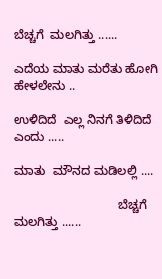ಬೆಚ್ಚಗೆ  ಮಲಗಿತ್ತು ......

ಎದೆಯ ಮಾತು ಮರೆತು ಹೋಗಿ  ಹೇಳಲೇನು ..

ಉಳಿದಿದೆ  ಎಲ್ಲ ನಿನಗೆ ತಿಳಿದಿದೆ  ಎಂದು .....

ಮಾತು  ಮೌನದ ಮಡಿಲಲ್ಲಿ ....

                              ಬೆಚ್ಚಗೆ  ಮಲಗಿತ್ತು ......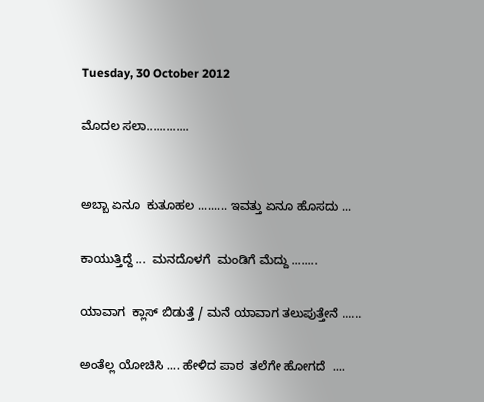Tuesday, 30 October 2012

ಮೊದಲ ಸಲಾ.............


ಅಬ್ಬಾ ಏನೂ  ಕುತೂಹಲ ......... ಇವತ್ತು ಏನೂ ಹೊಸದು ...

ಕಾಯುತ್ತಿದ್ದೆ ...  ಮನದೊಳಗೆ  ಮಂಡಿಗೆ ಮೆದ್ದು ........

ಯಾವಾಗ  ಕ್ಲಾಸ್ ಬಿಡುತ್ತೆ / ಮನೆ ಯಾವಾಗ ತಲುಪುತ್ತೇನೆ ......

ಅಂತೆಲ್ಲ ಯೋಚಿಸಿ .... ಹೇಳಿದ ಪಾಠ  ತಲೆಗೇ ಹೋಗದೆ  ....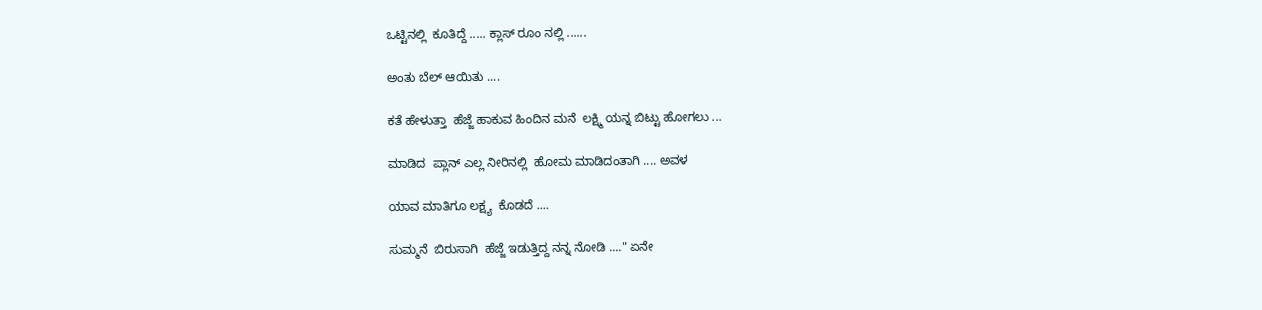ಒಟ್ಟಿನಲ್ಲಿ  ಕೂತಿದ್ದೆ ..... ಕ್ಲಾಸ್ ರೂಂ ನಲ್ಲಿ ......

ಅಂತು ಬೆಲ್ ಆಯಿತು ....

ಕತೆ ಹೇಳುತ್ತಾ  ಹೆಜ್ಜೆ ಹಾಕುವ ಹಿಂದಿನ ಮನೆ  ಲಕ್ಷ್ಮಿ ಯನ್ನ ಬಿಟ್ಟು ಹೋಗಲು ...

ಮಾಡಿದ  ಪ್ಲಾನ್ ಎಲ್ಲ ನೀರಿನಲ್ಲಿ  ಹೋಮ ಮಾಡಿದಂತಾಗಿ .... ಅವಳ

ಯಾವ ಮಾತಿಗೂ ಲಕ್ಷ್ಯ  ಕೊಡದೆ ....

ಸುಮ್ಮನೆ  ಬಿರುಸಾಗಿ  ಹೆಜ್ಜೆ ಇಡುತ್ತಿದ್ದ ನನ್ನ ನೋಡಿ ...." ಏನೇ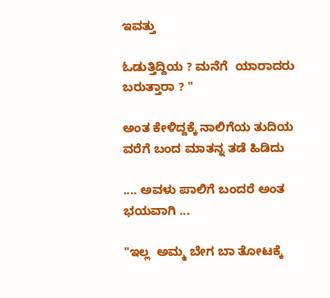ಇವತ್ತು

ಓಡುತ್ತಿದ್ದಿಯ ? ಮನೆಗೆ  ಯಾರಾದರು ಬರುತ್ತಾರಾ ? "

ಅಂತ ಕೇಳಿದ್ದಕ್ಕೆ ನಾಲಿಗೆಯ ತುದಿಯ ವರೆಗೆ ಬಂದ ಮಾತನ್ನ ತಡೆ ಹಿಡಿದು

.... ಅವಳು ಪಾಲಿಗೆ ಬಂದರೆ ಅಂತ ಭಯವಾಗಿ ...

"ಇಲ್ಲ  ಅಮ್ಮ ಬೇಗ ಬಾ ತೋಟಕ್ಕೆ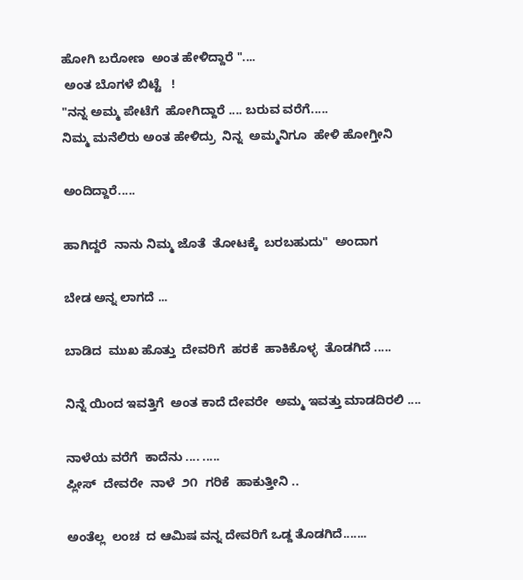ಹೋಗಿ ಬರೋಣ  ಅಂತ ಹೇಳಿದ್ದಾರೆ "....
 ಅಂತ ಬೊಗಳೆ ಬಿಟ್ಟೆ   !
"ನನ್ನ ಅಮ್ಮ ಪೇಟೆಗೆ  ಹೋಗಿದ್ದಾರೆ .... ಬರುವ ವರೆಗೆ.....
ನಿಮ್ಮ ಮನೆಲಿರು ಅಂತ ಹೇಳಿದ್ರು  ನಿನ್ನ  ಅಮ್ಮನಿಗೂ  ಹೇಳಿ ಹೋಗ್ತೀನಿ

ಅಂದಿದ್ದಾರೆ.....

ಹಾಗಿದ್ದರೆ  ನಾನು ನಿಮ್ಮ ಜೊತೆ  ತೋಟಕ್ಕೆ  ಬರಬಹುದು"  ಅಂದಾಗ

ಬೇಡ ಅನ್ನ ಲಾಗದೆ ...

ಬಾಡಿದ  ಮುಖ ಹೊತ್ತು  ದೇವರಿಗೆ  ಹರಕೆ  ಹಾಕಿಕೊಳ್ಳ  ತೊಡಗಿದೆ .....

ನಿನ್ನೆ ಯಿಂದ ಇವತ್ತಿಗೆ  ಅಂತ ಕಾದೆ ದೇವರೇ  ಅಮ್ಮ ಇವತ್ತು ಮಾಡದಿರಲಿ ....

ನಾಳೆಯ ವರೆಗೆ  ಕಾದೆನು .... .....
ಪ್ಲೀಸ್  ದೇವರೇ  ನಾಳೆ  ೨೧  ಗರಿಕೆ  ಹಾಕುತ್ತೀನಿ ..

ಅಂತೆಲ್ಲ  ಲಂಚ  ದ ಆಮಿಷ ವನ್ನ ದೇವರಿಗೆ ಒಡ್ದ ತೊಡಗಿದೆ.......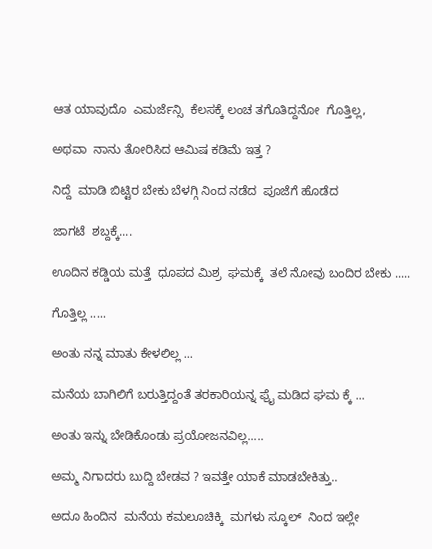ಆತ ಯಾವುದೊ  ಎಮರ್ಜೆನ್ಸಿ  ಕೆಲಸಕ್ಕೆ ಲಂಚ ತಗೊತಿದ್ದನೋ  ಗೊತ್ತಿಲ್ಲ,

ಅಥವಾ  ನಾನು ತೋರಿಸಿದ ಆಮಿಷ ಕಡಿಮೆ ಇತ್ತ ?

ನಿದ್ದೆ  ಮಾಡಿ ಬಿಟ್ಟಿರ ಬೇಕು ಬೆಳಗ್ಗಿ ನಿಂದ ನಡೆದ  ಪೂಜೆಗೆ ಹೊಡೆದ

ಜಾಗಟೆ  ಶಬ್ದಕ್ಕೆ....

ಊದಿನ ಕಡ್ಡಿಯ ಮತ್ತೆ  ಧೂಪದ ಮಿಶ್ರ  ಘಮಕ್ಕೆ  ತಲೆ ನೋವು ಬಂದಿರ ಬೇಕು .....

ಗೊತ್ತಿಲ್ಲ .....

ಅಂತು ನನ್ನ ಮಾತು ಕೇಳಲಿಲ್ಲ ...

ಮನೆಯ ಬಾಗಿಲಿಗೆ ಬರುತ್ತಿದ್ದಂತೆ ತರಕಾರಿಯನ್ನ ಫ್ರೈ ಮಡಿದ ಘಮ ಕ್ಕೆ ...

ಅಂತು ಇನ್ನು ಬೇಡಿಕೊಂಡು ಪ್ರಯೋಜನವಿಲ್ಲ.....

ಅಮ್ಮ ನಿಗಾದರು ಬುದ್ದಿ ಬೇಡವ ? ಇವತ್ತೇ ಯಾಕೆ ಮಾಡಬೇಕಿತ್ತು..

ಅದೂ ಹಿಂದಿನ  ಮನೆಯ ಕಮಲೂಚಿಕ್ಕಿ  ಮಗಳು ಸ್ಕೂಲ್  ನಿಂದ ಇಲ್ಲೇ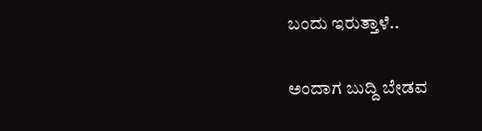ಬಂದು ಇರುತ್ತಾಳೆ..

ಅಂದಾಗ ಬುದ್ದಿ ಬೇಡವ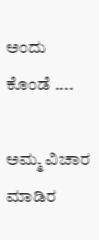ಅಂದು ಕೊಂಡೆ ....

ಅಮ್ಮ ವಿಚಾರ ಮಾಡಿರ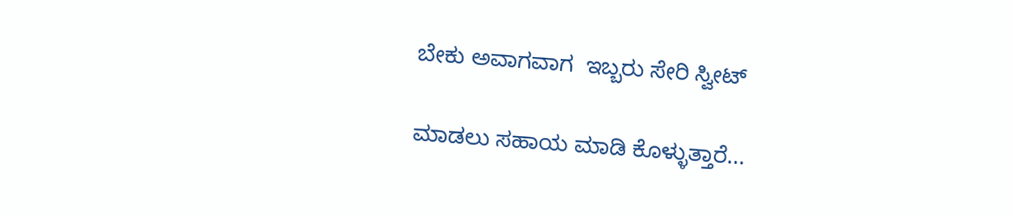ಬೇಕು ಅವಾಗವಾಗ  ಇಬ್ಬರು ಸೇರಿ ಸ್ವೀಟ್

ಮಾಡಲು ಸಹಾಯ ಮಾಡಿ ಕೊಳ್ಳುತ್ತಾರೆ...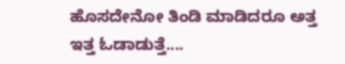ಹೊಸದೇನೋ ತಿಂಡಿ ಮಾಡಿದರೂ ಅತ್ತ ಇತ್ತ ಓಡಾಡುತ್ತೆ....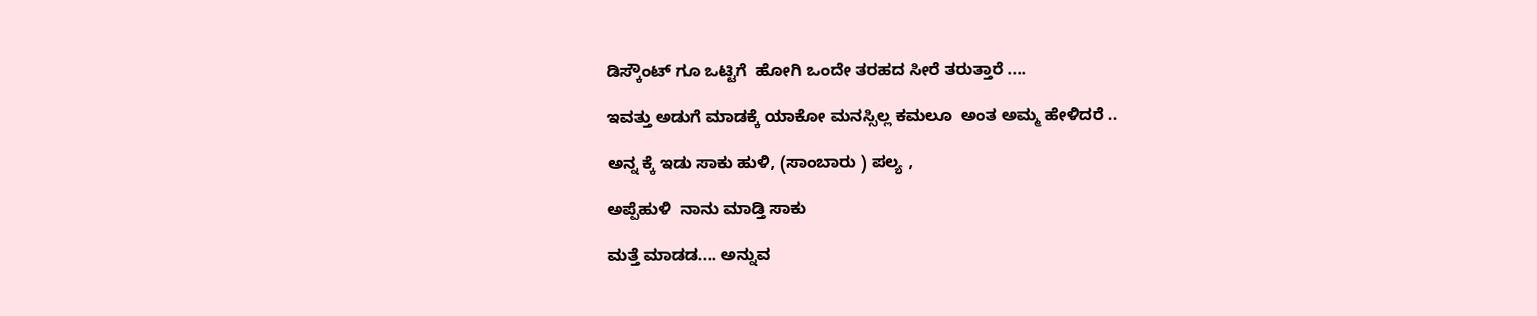ಡಿಸ್ಕೌಂಟ್ ಗೂ ಒಟ್ಟಿಗೆ  ಹೋಗಿ ಒಂದೇ ತರಹದ ಸೀರೆ ತರುತ್ತಾರೆ ....

ಇವತ್ತು ಅಡುಗೆ ಮಾಡಕ್ಕೆ ಯಾಕೋ ಮನಸ್ಸಿಲ್ಲ ಕಮಲೂ  ಅಂತ ಅಮ್ಮ ಹೇಳಿದರೆ ..

ಅನ್ನ ಕ್ಕೆ ಇಡು ಸಾಕು ಹುಳಿ, (ಸಾಂಬಾರು ) ಪಲ್ಯ ,

ಅಪ್ಪೆಹುಳಿ  ನಾನು ಮಾಡ್ತಿ ಸಾಕು

ಮತ್ತೆ ಮಾಡಡ.... ಅನ್ನುವ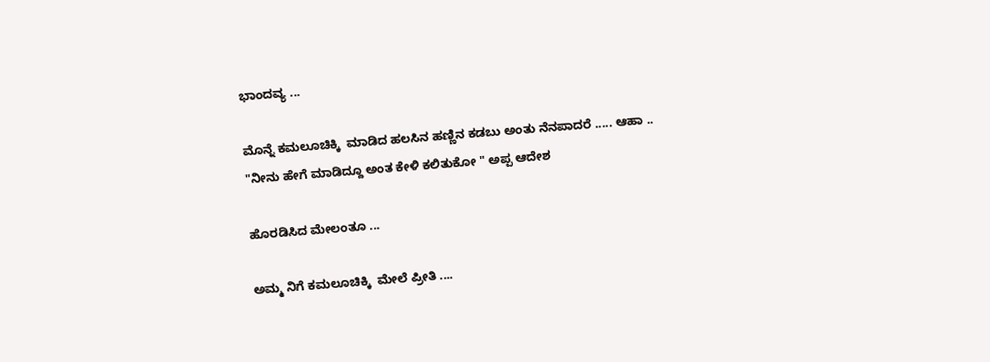ಭಾಂದವ್ಯ ...

ಮೊನ್ನೆ ಕಮಲೂಚಿಕ್ಕಿ  ಮಾಡಿದ ಹಲಸಿನ ಹಣ್ಣಿನ ಕಡಬು ಅಂತು ನೆನಪಾದರೆ ..... ಆಹಾ ..
"ನೀನು ಹೇಗೆ ಮಾಡಿದ್ದೂ ಅಂತ ಕೇಳಿ ಕಲಿತುಕೋ " ಅಪ್ಪ ಆದೇಶ

ಹೊರಡಿಸಿದ ಮೇಲಂತೂ ...

ಅಮ್ಮ ನಿಗೆ ಕಮಲೂಚಿಕ್ಕಿ  ಮೇಲೆ ಪ್ರೀತಿ ....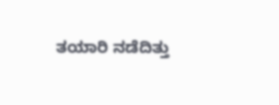ತಯಾರಿ ನಡೆದಿತ್ತು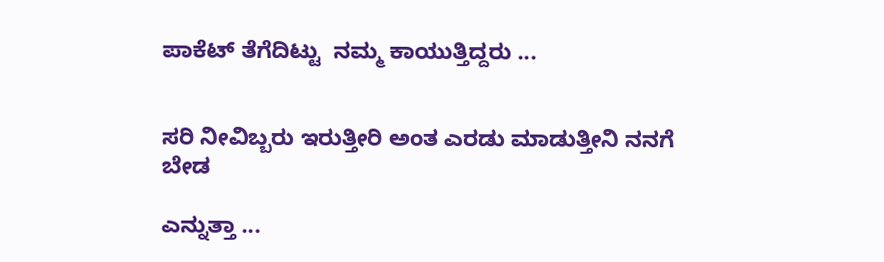ಪಾಕೆಟ್ ತೆಗೆದಿಟ್ಟು  ನಮ್ಮ ಕಾಯುತ್ತಿದ್ದರು ...


ಸರಿ ನೀವಿಬ್ಬರು ಇರುತ್ತೀರಿ ಅಂತ ಎರಡು ಮಾಡುತ್ತೀನಿ ನನಗೆ ಬೇಡ

ಎನ್ನುತ್ತಾ ...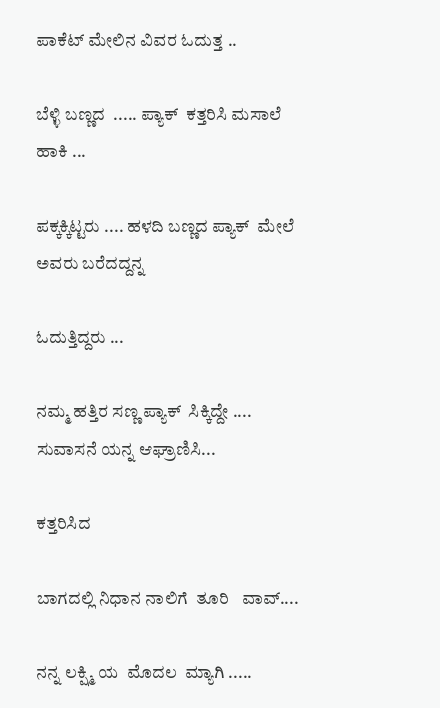ಪಾಕೆಟ್ ಮೇಲಿನ ವಿವರ ಓದುತ್ತ ..

ಬೆಳ್ಳಿ ಬಣ್ಣದ  ..... ಪ್ಯಾಕ್  ಕತ್ತರಿಸಿ ಮಸಾಲೆ ಹಾಕಿ ...

ಪಕ್ಕಕ್ಕಿಟ್ಟರು .... ಹಳದಿ ಬಣ್ಣದ ಪ್ಯಾಕ್  ಮೇಲೆ ಅವರು ಬರೆದದ್ದನ್ನ

ಓದುತ್ತಿದ್ದರು ...

ನಮ್ಮ ಹತ್ತಿರ ಸಣ್ಣ ಪ್ಯಾಕ್  ಸಿಕ್ಕಿದ್ದೇ .... ಸುವಾಸನೆ ಯನ್ನ ಆಘ್ರಾಣಿಸಿ...

ಕತ್ತರಿಸಿದ

ಬಾಗದಲ್ಲಿ ನಿಧಾನ ನಾಲಿಗೆ  ತೂರಿ   ವಾವ್....

ನನ್ನ ಲಕ್ಷ್ಮಿ ಯ  ಮೊದಲ  ಮ್ಯಾಗಿ .....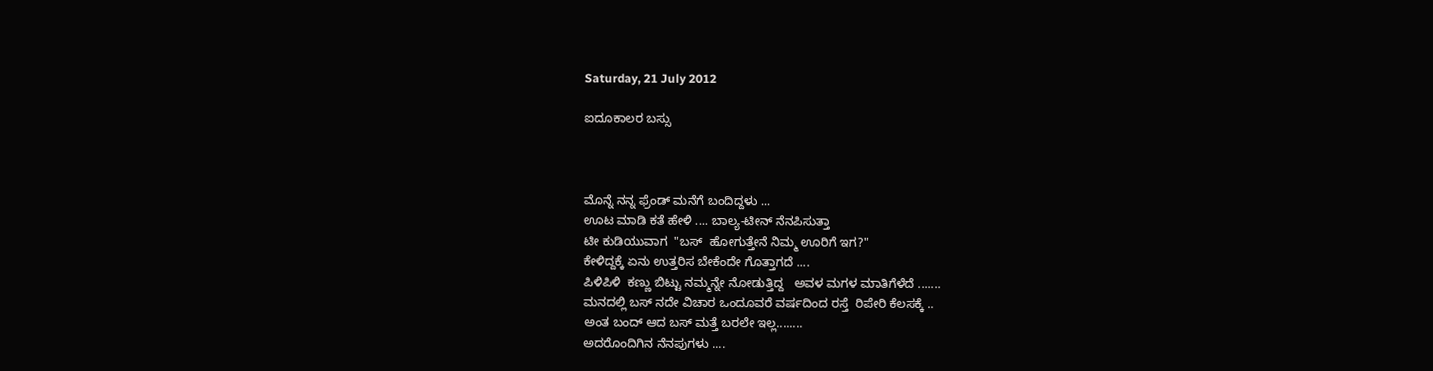Saturday, 21 July 2012

ಐದೂಕಾಲರ ಬಸ್ಸು



ಮೊನ್ನೆ ನನ್ನ ಫ್ರೆಂಡ್ ಮನೆಗೆ ಬಂದಿದ್ದಳು ...
ಊಟ ಮಾಡಿ ಕತೆ ಹೇಳಿ .... ಬಾಲ್ಯ-ಟೀನ್ ನೆನಪಿಸುತ್ತಾ
ಟೀ ಕುಡಿಯುವಾಗ  "ಬಸ್  ಹೋಗುತ್ತೇನೆ ನಿಮ್ಮ ಊರಿಗೆ ಇಗ?"
ಕೇಳಿದ್ದಕ್ಕೆ ಏನು ಉತ್ತರಿಸ ಬೇಕೆಂದೇ ಗೊತ್ತಾಗದೆ ....
ಪಿಳಿಪಿಳಿ  ಕಣ್ಣು ಬಿಟ್ಟು ನಮ್ಮನ್ನೇ ನೋಡುತ್ತಿದ್ದ   ಅವಳ ಮಗಳ ಮಾತಿಗೆಳೆದೆ .......
ಮನದಲ್ಲಿ ಬಸ್ ನದೇ ವಿಚಾರ ಒಂದೂವರೆ ವರ್ಷದಿಂದ ರಸ್ತೆ  ರಿಪೇರಿ ಕೆಲಸಕ್ಕೆ ..
ಅಂತ ಬಂದ್ ಆದ ಬಸ್ ಮತ್ತೆ ಬರಲೇ ಇಲ್ಲ........
ಅದರೊಂದಿಗಿನ ನೆನಪುಗಳು ....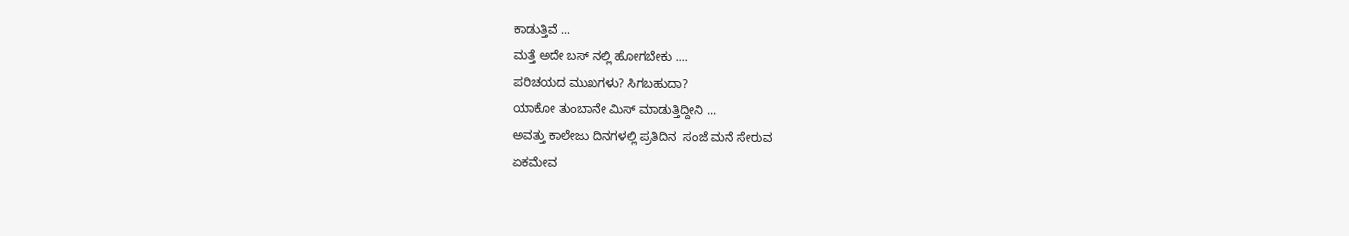ಕಾಡುತ್ತಿವೆ ...
ಮತ್ತೆ ಅದೇ ಬಸ್ ನಲ್ಲಿ ಹೋಗಬೇಕು ....
ಪರಿಚಯದ ಮುಖಗಳು? ಸಿಗಬಹುದಾ?
ಯಾಕೋ ತುಂಬಾನೇ ಮಿಸ್ ಮಾಡುತ್ತಿದ್ದೀನಿ ...
ಅವತ್ತು ಕಾಲೇಜು ದಿನಗಳಲ್ಲಿ ಪ್ರತಿದಿನ  ಸಂಜೆ ಮನೆ ಸೇರುವ
ಏಕಮೇವ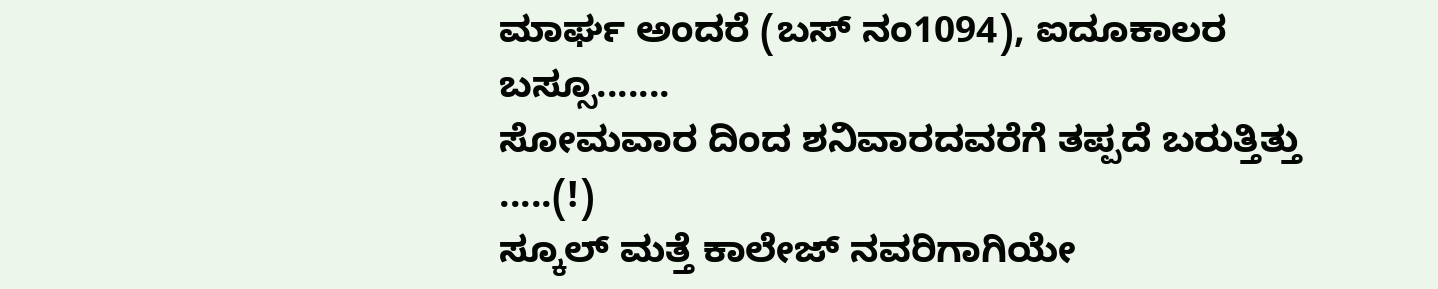ಮಾರ್ಘ ಅಂದರೆ (ಬಸ್ ನಂ1094), ಐದೂಕಾಲರ ಬಸ್ಸೂ.......
ಸೋಮವಾರ ದಿಂದ ಶನಿವಾರದವರೆಗೆ ತಪ್ಪದೆ ಬರುತ್ತಿತ್ತು .....(!)
ಸ್ಕೂಲ್ ಮತ್ತೆ ಕಾಲೇಜ್ ನವರಿಗಾಗಿಯೇ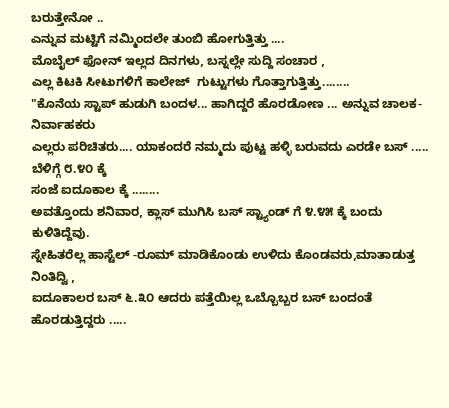ಬರುತ್ತೇನೋ ..
ಎನ್ನುವ ಮಟ್ಟಿಗೆ ನಮ್ಮಿಂದಲೇ ತುಂಬಿ ಹೋಗುತ್ತಿತ್ತು ....
ಮೊಬೈಲ್ ಫೋನ್ ಇಲ್ಲದ ದಿನಗಳು, ಬಸ್ನಲ್ಲೇ ಸುದ್ದಿ ಸಂಚಾರ ,
ಎಲ್ಲ ಕಿಟಕಿ ಸೀಟುಗಳಿಗೆ ಕಾಲೇಜ್  ಗುಟ್ಟುಗಳು ಗೊತ್ತಾಗುತ್ತಿತ್ತು........
"ಕೊನೆಯ ಸ್ಟಾಪ್ ಹುಡುಗಿ ಬಂದಳ... ಹಾಗಿದ್ದರೆ ಹೊರಡೋಣ ... ಅನ್ನುವ ಚಾಲಕ- ನಿರ್ವಾಹಕರು
ಎಲ್ಲರು ಪರಿಚಿತರು.... ಯಾಕಂದರೆ ನಮ್ಮದು ಪುಟ್ಟ ಹಳ್ಳಿ ಬರುವದು ಎರಡೇ ಬಸ್ ..... ಬೆಳಿಗ್ಗೆ ೮.೪೦ ಕ್ಕೆ
ಸಂಜೆ ಐದೂಕಾಲ ಕ್ಕೆ ........
ಅವತ್ತೊಂದು ಶನಿವಾರ, ಕ್ಲಾಸ್ ಮುಗಿಸಿ ಬಸ್ ಸ್ಟ್ಯಾಂಡ್ ಗೆ ೪.೪೫ ಕ್ಕೆ ಬಂದು ಕುಳಿತಿದ್ದೆವು.
ಸ್ನೇಹಿತರೆಲ್ಲ ಹಾಸ್ಟೆಲ್ -ರೂಮ್ ಮಾಡಿಕೊಂಡು ಉಳಿದು ಕೊಂಡವರು,ಮಾತಾಡುತ್ತ ನಿಂತಿದ್ವಿ ,
ಐದೂಕಾಲರ ಬಸ್ ೬.೩೦ ಆದರು ಪತ್ತೆಯಿಲ್ಲ ಒಬ್ಬೊಬ್ಬರ ಬಸ್ ಬಂದಂತೆ ಹೊರಡುತ್ತಿದ್ದರು .....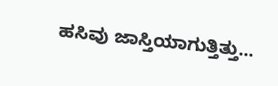ಹಸಿವು ಜಾಸ್ತಿಯಾಗುತ್ತಿತ್ತು...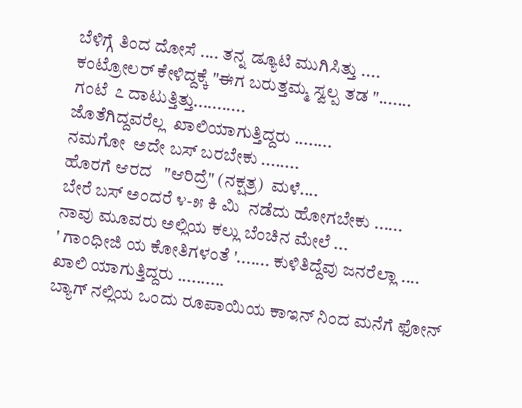ಬೆಳಿಗ್ಗೆ ತಿಂದ ದೋಸೆ .... ತನ್ನ ಡ್ಯೂಟಿ ಮುಗಿಸಿತ್ತು ....
ಕಂಟ್ರೋಲರ್ ಕೇಳಿದ್ದಕ್ಕೆ "ಈಗ ಬರುತ್ತಮ್ಮ ಸ್ವಲ್ಪ ತಡ ".......
ಗಂಟೆ  ೭ ದಾಟುತ್ತಿತ್ತು...........
ಜೊತೆಗಿದ್ದವರೆಲ್ಲ  ಖಾಲಿಯಾಗುತ್ತಿದ್ದರು ........
ನಮಗೋ  ಅದೇ ಬಸ್ ಬರಬೇಕು ........
ಹೊರಗೆ ಆರದ   "ಆರಿದ್ರೆ" (ನಕ್ಷತ್ರ)  ಮಳೆ....
ಬೇರೆ ಬಸ್ ಅಂದರೆ ೪-೫ ಕಿ ಮಿ  ನಡೆದು ಹೋಗಬೇಕು ......
ನಾವು ಮೂವರು ಅಲ್ಲಿಯ ಕಲ್ಲು ಬೆಂಚಿನ ಮೇಲೆ ...
' ಗಾಂಧೀಜಿ ಯ ಕೋತಿಗಳಂತೆ '....... ಕುಳಿತಿದ್ದೆವು ಜನರೆಲ್ಲಾ ....
ಖಾಲಿ ಯಾಗುತ್ತಿದ್ದರು ..........
ಬ್ಯಾಗ್ ನಲ್ಲಿಯ ಒಂದು ರೂಪಾಯಿಯ ಕಾಇನ್ ನಿಂದ ಮನೆಗೆ ಫೋನ್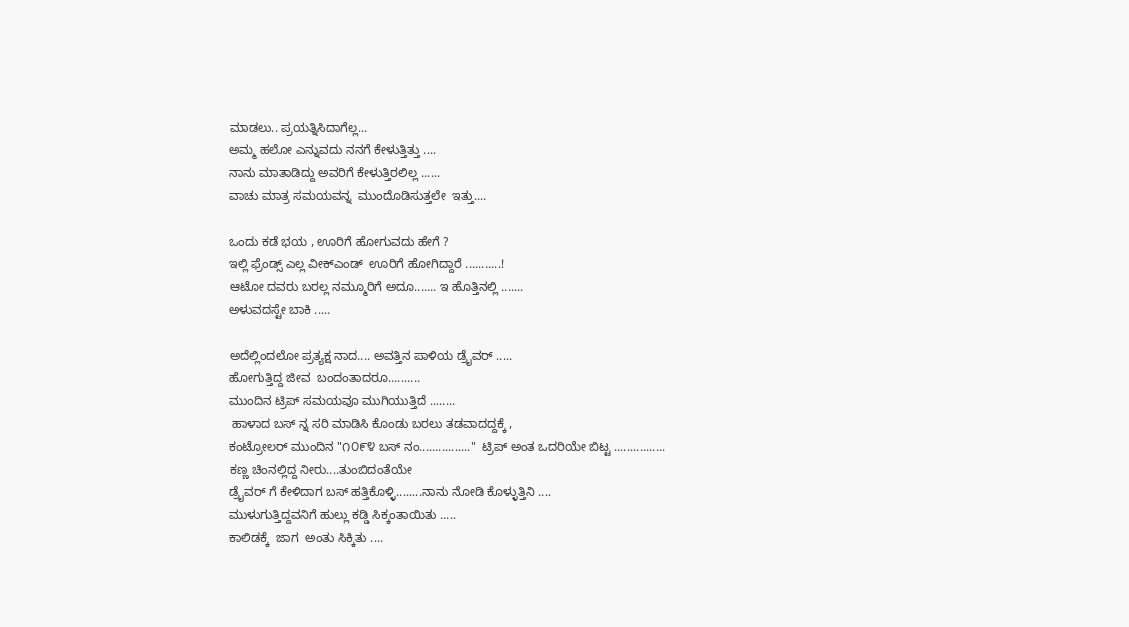ಮಾಡಲು.. ಪ್ರಯತ್ನಿಸಿದಾಗೆಲ್ಲ...
ಅಮ್ಮ ಹಲೋ ಎನ್ನುವದು ನನಗೆ ಕೇಳುತ್ತಿತ್ತು ....
ನಾನು ಮಾತಾಡಿದ್ದು ಅವರಿಗೆ ಕೇಳುತ್ತಿರಲಿಲ್ಲ ......
ವಾಚು ಮಾತ್ರ ಸಮಯವನ್ನ  ಮುಂದೊಡಿಸುತ್ತಲೇ  ಇತ್ತು....

ಒಂದು ಕಡೆ ಭಯ , ಊರಿಗೆ ಹೋಗುವದು ಹೇಗೆ ?
ಇಲ್ಲಿ ಫ್ರೆಂಡ್ಸ್ ಎಲ್ಲ ವೀಕ್ಎಂಡ್  ಊರಿಗೆ ಹೋಗಿದ್ದಾರೆ ...........!
ಆಟೋ ದವರು ಬರಲ್ಲ ನಮ್ಮೂರಿಗೆ ಅದೂ....... ಇ ಹೊತ್ತಿನಲ್ಲಿ .......
ಅಳುವದಸ್ಟೇ ಬಾಕಿ .....

ಅದೆಲ್ಲಿಂದಲೋ ಪ್ರತ್ಯಕ್ಷ ನಾದ.... ಅವತ್ತಿನ ಪಾಳಿಯ ಡ್ರೈವರ್ .....
ಹೋಗುತ್ತಿದ್ದ ಜೀವ  ಬಂದಂತಾದರೂ..........
ಮುಂದಿನ ಟ್ರಿಪ್ ಸಮಯವೂ ಮುಗಿಯುತ್ತಿದೆ ........
 ಹಾಳಾದ ಬಸ್ ನ್ನ ಸರಿ ಮಾಡಿಸಿ ಕೊಂಡು ಬರಲು ತಡವಾದದ್ದಕ್ಕೆ ,
ಕಂಟ್ರೋಲರ್ ಮುಂದಿನ "೧೦೯೪ ಬಸ್ ನಂ................"  ಟ್ರಿಪ್ ಅಂತ ಒದರಿಯೇ ಬಿಟ್ಟ ................
ಕಣ್ಣ ಚಿಂನಲ್ಲಿದ್ದ ನೀರು....ತುಂಬಿದಂತೆಯೇ
ಡ್ರೈವರ್ ಗೆ ಕೇಳಿದಾಗ ಬಸ್ ಹತ್ತಿಕೊಳ್ಳಿ........ನಾನು ನೋಡಿ ಕೊಳ್ಳುತ್ತಿನಿ ....
ಮುಳುಗುತ್ತಿದ್ದವನಿಗೆ ಹುಲ್ಲು ಕಡ್ಡಿ ಸಿಕ್ಕಂತಾಯಿತು .....
ಕಾಲಿಡಕ್ಕೆ  ಜಾಗ  ಅಂತು ಸಿಕ್ಕಿತು ....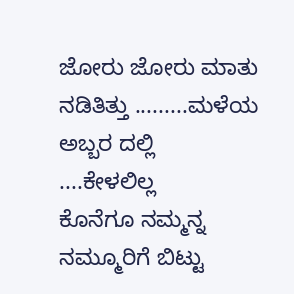ಜೋರು ಜೋರು ಮಾತು ನಡಿತಿತ್ತು .........ಮಳೆಯ ಅಬ್ಬರ ದಲ್ಲಿ  ....ಕೇಳಲಿಲ್ಲ
ಕೊನೆಗೂ ನಮ್ಮನ್ನ ನಮ್ಮೂರಿಗೆ ಬಿಟ್ಟು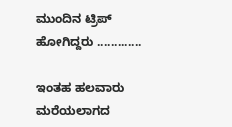ಮುಂದಿನ ಟ್ರಿಪ್ ಹೋಗಿದ್ದರು .............

ಇಂತಹ ಹಲವಾರು ಮರೆಯಲಾಗದ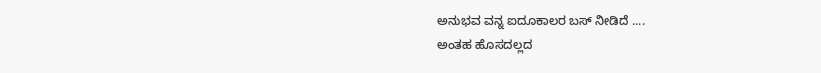ಅನುಭವ ವನ್ನ ಐದೂಕಾಲರ ಬಸ್ ನೀಡಿದೆ ....
ಅಂತಹ ಹೊಸದಲ್ಲದ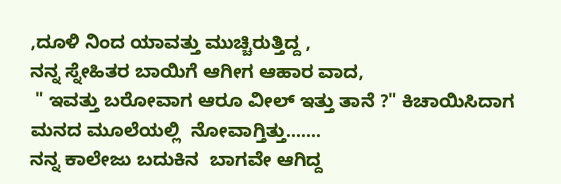,ದೂಳಿ ನಿಂದ ಯಾವತ್ತು ಮುಚ್ಚಿರುತ್ತಿದ್ದ ,
ನನ್ನ ಸ್ನೇಹಿತರ ಬಾಯಿಗೆ ಆಗೀಗ ಆಹಾರ ವಾದ,
 " ಇವತ್ತು ಬರೋವಾಗ ಆರೂ ವೀಲ್ ಇತ್ತು ತಾನೆ ?" ಕಿಚಾಯಿಸಿದಾಗ
ಮನದ ಮೂಲೆಯಲ್ಲಿ  ನೋವಾಗ್ತಿತ್ತು.......
ನನ್ನ ಕಾಲೇಜು ಬದುಕಿನ  ಬಾಗವೇ ಆಗಿದ್ದ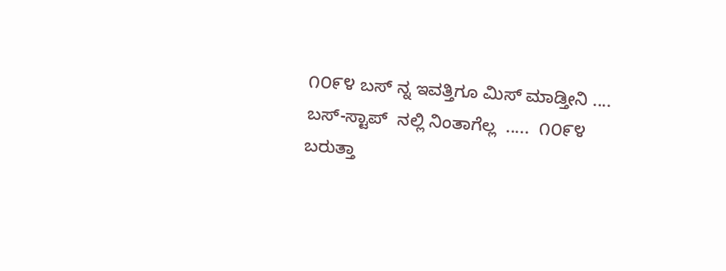೧೦೯೪ ಬಸ್ ನ್ನ ಇವತ್ತಿಗೂ ಮಿಸ್ ಮಾಡ್ತೀನಿ ....
ಬಸ್-ಸ್ಟಾಪ್  ನಲ್ಲಿ ನಿಂತಾಗೆಲ್ಲ  .....  ೧೦೯೪  ಬರುತ್ತಾ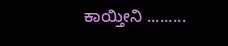ಕಾಯ್ತೀನಿ .........